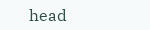head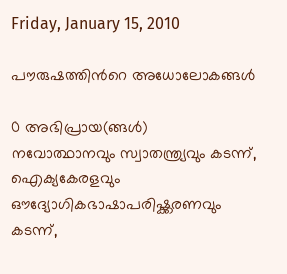Friday, January 15, 2010

പൗരുഷത്തിന്‍റെ അധോലോകങ്ങള്‍

0 അഭിപ്രായ(ങ്ങള്‍)
നവോത്ഥാനവും സ്വാതന്ത്ര്യവും കടന്ന്‌, ഐക്യകേരളവും ഔദ്യോഗികഭാഷാപരിഷ്ക്കരണവും കടന്ന്‌,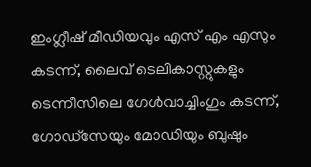ഇംഗ്ലീഷ്‌ മീഡിയവും എസ്‌ എം എസും കടന്ന്‌, ലൈവ്‌ ടെലികാസ്റ്റുകളും ടെന്നീസിലെ ഗേള്‍വാച്ചിംഗും കടന്ന്‌, ഗോഡ്സേയും മോഡിയും ബുഷും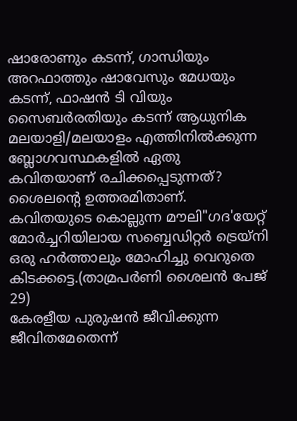ഷാരോണും കടന്ന്‌, ഗാന്ധിയും അറഫാത്തും ഷാവേസും മേധയും കടന്ന്‌, ഫാഷന്‍ ടി വിയും സൈബര്‍രതിയും കടന്ന്‌ ആധുനിക മലയാളി/മലയാളം എത്തിനില്‍ക്കുന്ന ബ്ലോഗവസ്ഥകളില്‍ ഏതു കവിതയാണ്‌ രചിക്കപ്പെടുന്നത്‌? ശൈലന്റെ ഉത്തരമിതാണ്‌. കവിതയുടെ കൊല്ലുന്ന മൗലി"ഗദ'യേറ്റ്‌ മോര്‍ച്ചറിയിലായ സബ്ബെഡിറ്റര്‍ ട്രെയ്നി ഒരു ഹര്‍ത്താലും മോഹിച്ചു വെറുതെ കിടക്കട്ടെ.(താമ്രപര്‍ണി ശൈലന്‍ പേജ്‌ 29)
കേരളീയ പുരുഷന്‍ ജീവിക്കുന്ന ജീവിതമേതെന്ന്‌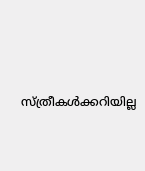സ്ത്രീകള്‍ക്കറിയില്ല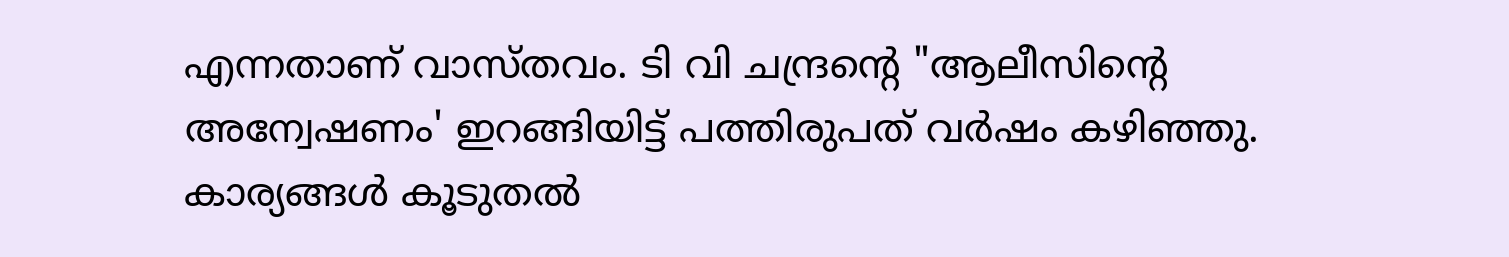എന്നതാണ്‌ വാസ്തവം. ടി വി ചന്ദ്രന്റെ "ആലീസിന്റെ അന്വേഷണം' ഇറങ്ങിയിട്ട്‌ പത്തിരുപത്‌ വര്‍ഷം കഴിഞ്ഞു. കാര്യങ്ങള്‍ കൂടുതല്‍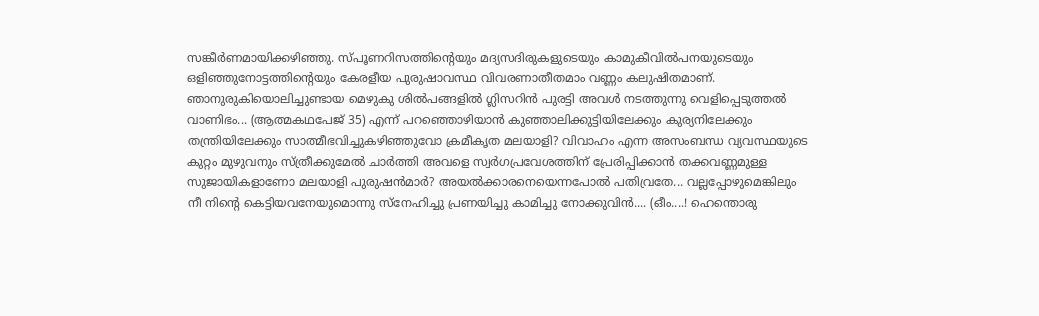സങ്കീര്‍ണമായിക്കഴിഞ്ഞു. സ്പൂണറിസത്തിന്റെയും മദ്യസദിരുകളുടെയും കാമുകീവില്‍പനയുടെയും ഒളിഞ്ഞുനോട്ടത്തിന്റെയും കേരളീയ പുരുഷാവസ്ഥ വിവരണാതീതമാം വണ്ണം കലുഷിതമാണ്‌. ഞാനുരുകിയൊലിച്ചുണ്ടായ മെഴുകു ശില്‍പങ്ങളില്‍ ഗ്ലിസറിന്‍ പുരട്ടി അവള്‍ നടത്തുന്നു വെളിപ്പെടുത്തല്‍ വാണിഭം... (ആത്മകഥപേജ്‌ 35) എന്ന്‌ പറഞ്ഞൊഴിയാന്‍ കുഞ്ഞാലിക്കുട്ടിയിലേക്കും കുര്യനിലേക്കും തന്ത്രിയിലേക്കും സാത്മീഭവിച്ചുകഴിഞ്ഞുവോ ക്രമീകൃത മലയാളി? വിവാഹം എന്ന അസംബന്ധ വ്യവസ്ഥയുടെ കുറ്റം മുഴുവനും സ്ത്രീക്കുമേല്‍ ചാര്‍ത്തി അവളെ സ്വര്‍ഗപ്രവേശത്തിന്‌ പ്രേരിപ്പിക്കാന്‍ തക്കവണ്ണമുള്ള സുജായികളാണോ മലയാളി പുരുഷന്‍മാര്‍? അയല്‍ക്കാരനെയെന്നപോല്‍ പതിവ്രതേ... വല്ലപ്പോഴുമെങ്കിലും നീ നിന്റെ കെട്ടിയവനേയുമൊന്നു സ്നേഹിച്ചു പ്രണയിച്ചു കാമിച്ചു നോക്കുവിന്‍.... (ഒീ‍ം....! ഹെന്തൊരു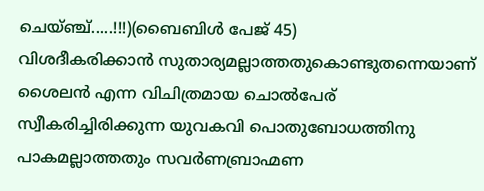ചെയ്ഞ്ച്‌.....!!!)(ബൈബിള്‍ പേജ്‌ 45)
വിശദീകരിക്കാന്‍ സുതാര്യമല്ലാത്തതുകൊണ്ടുതന്നെയാണ്‌ ശൈലന്‍ എന്ന വിചിത്രമായ ചൊല്‍പേര്‌ സ്വീകരിച്ചിരിക്കുന്ന യുവകവി പൊതുബോധത്തിനു പാകമല്ലാത്തതും സവര്‍ണബ്രാഹ്മണ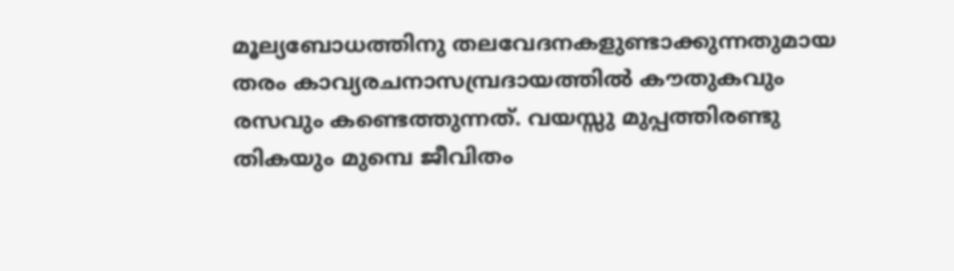മൂല്യബോധത്തിനു തലവേദനകളുണ്ടാക്കുന്നതുമായ തരം കാവ്യരചനാസമ്പ്രദായത്തില്‍ കൗതുകവും രസവും കണ്ടെത്തുന്നത്‌. വയസ്സു മുപ്പത്തിരണ്ടു തികയും മുമ്പെ ജീവിതം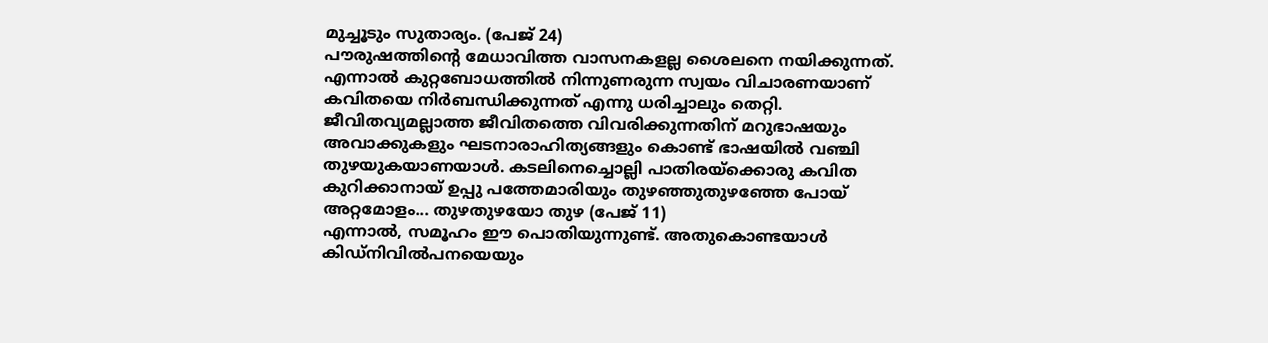മുച്ചൂടും സുതാര്യം. (പേജ്‌ 24)
പൗരുഷത്തിന്റെ മേധാവിത്ത വാസനകളല്ല ശൈലനെ നയിക്കുന്നത്‌. എന്നാല്‍ കുറ്റബോധത്തില്‍ നിന്നുണരുന്ന സ്വയം വിചാരണയാണ്‌ കവിതയെ നിര്‍ബന്ധിക്കുന്നത്‌ എന്നു ധരിച്ചാലും തെറ്റി. ജീവിതവ്യമല്ലാത്ത ജീവിതത്തെ വിവരിക്കുന്നതിന്‌ മറുഭാഷയും അവാക്കുകളും ഘടനാരാഹിത്യങ്ങളും കൊണ്ട്‌ ഭാഷയില്‍ വഞ്ചി തുഴയുകയാണയാള്‍. കടലിനെച്ചൊല്ലി പാതിരയ്ക്കൊരു കവിത കുറിക്കാനായ്‌ ഉപ്പു പത്തേമാരിയും തുഴഞ്ഞുതുഴഞ്ഞേ പോയ്‌ അറ്റമോളം... തുഴതുഴയോ തുഴ (പേജ്‌ 11)
എന്നാല്‍, സമൂഹം ഈ പൊതിയുന്നുണ്ട്‌. അതുകൊണ്ടയാള്‍ കിഡ്നിവില്‍പനയെയും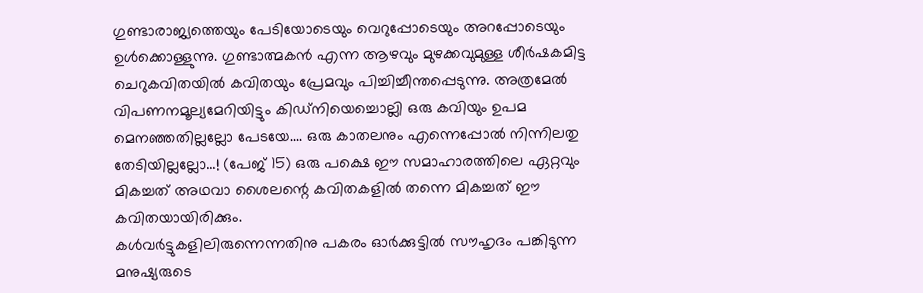ഗുണ്ടാരാജ്യത്തെയും പേടിയോടെയും വെറുപ്പോടെയും അറപ്പോടെയും ഉള്‍ക്കൊള്ളുന്നു. ഗുണ്ടാത്മകന്‍ എന്ന ആഴവും മുഴക്കവുമുള്ള ശീര്‍ഷകമിട്ട ചെറുകവിതയില്‍ കവിതയും പ്രേമവും പിച്ചിച്ചീന്തപ്പെടുന്നു. അത്രമേല്‍ വിപണനമൂല്യമേറിയിട്ടും കിഡ്നിയെച്ചൊല്ലി ഒരു കവിയും ഉപമ മെനഞ്ഞതില്ലല്ലോ പേടയേ.... ഒരു കാതലനും എന്നെപ്പോല്‍ നിന്നിലതു തേടിയില്ലല്ലോ...! (പേജ്‌ 15) ഒരു പക്ഷെ ഈ സമാഹാരത്തിലെ ഏറ്റവും മികച്ചത്‌ അഥവാ ശൈലന്റെ കവിതകളില്‍ തന്നെ മികച്ചത്‌ ഈ കവിതയായിരിക്കും.
കള്‍വര്‍ട്ടുകളിലിരുന്നെന്നതിനു പകരം ഓര്‍ക്കുട്ടില്‍ സൗഹൃദം പങ്കിടുന്ന മനുഷ്യരുടെ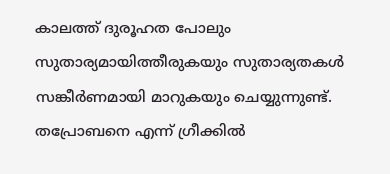കാലത്ത്‌ ദുരൂഹത പോലും സുതാര്യമായിത്തീരുകയും സുതാര്യതകള്‍ സങ്കീര്‍ണമായി മാറുകയും ചെയ്യുന്നുണ്ട്‌. തപ്രോബനെ എന്ന്‌ ഗ്രീക്കില്‍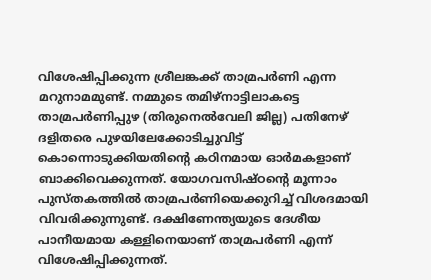വിശേഷിപ്പിക്കുന്ന ശ്രീലങ്കക്ക്‌ താമ്രപര്‍ണി എന്ന മറുനാമമുണ്ട്‌. നമ്മുടെ തമിഴ്‌നാട്ടിലാകട്ടെ താമ്രപര്‍ണിപ്പുഴ (തിരുനെല്‍വേലി ജില്ല) പതിനേഴ്‌ ദളിതരെ പുഴയിലേക്കോടിച്ചുവിട്ട്‌ കൊന്നൊടുക്കിയതിന്റെ കഠിനമായ ഓര്‍മകളാണ്‌ ബാക്കിവെക്കുന്നത്‌. യോഗവസിഷ്ഠന്റെ മൂന്നാം പുസ്തകത്തില്‍ താമ്രപര്‍ണിയെക്കുറിച്ച്‌ വിശദമായി വിവരിക്കുന്നുണ്ട്‌. ദക്ഷിണേന്ത്യയുടെ ദേശീയ പാനീയമായ കള്ളിനെയാണ്‌ താമ്രപര്‍ണി എന്ന്‌ വിശേഷിപ്പിക്കുന്നത്‌.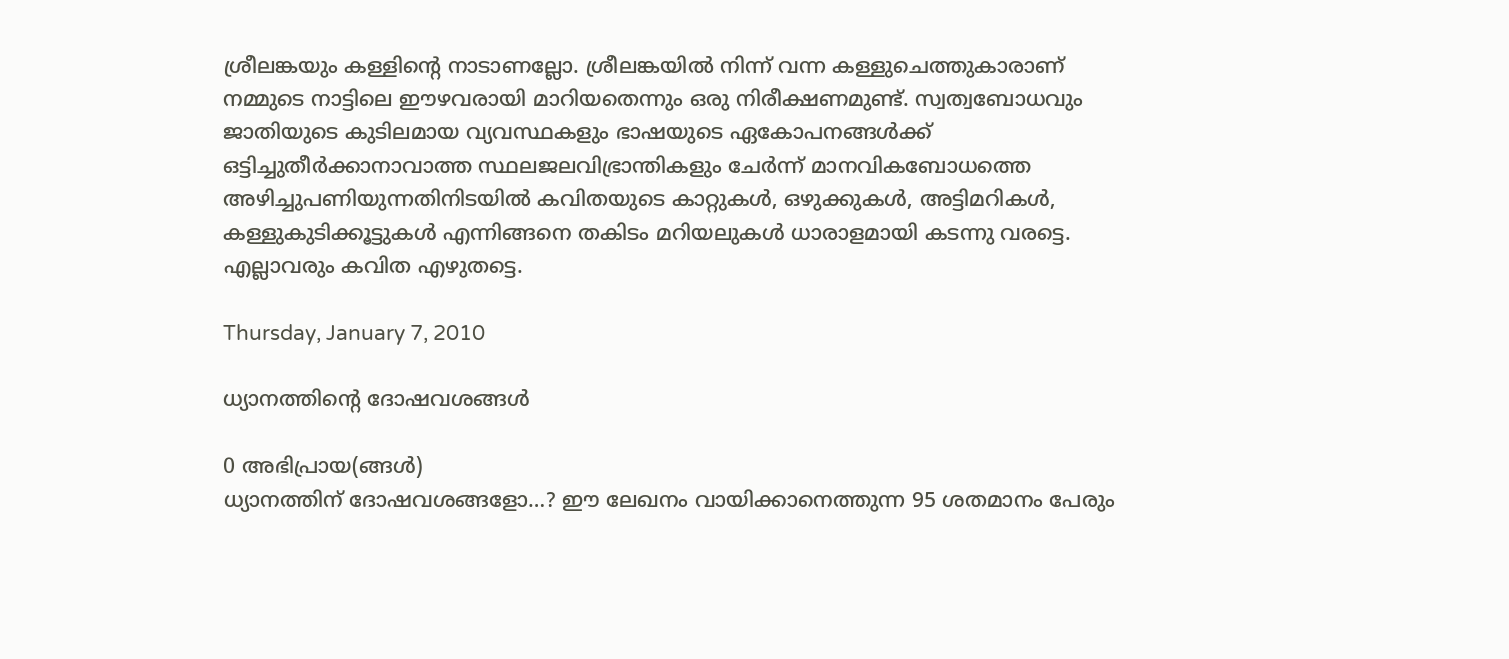ശ്രീലങ്കയും കള്ളിന്റെ നാടാണല്ലോ. ശ്രീലങ്കയില്‍ നിന്ന്‌ വന്ന കള്ളുചെത്തുകാരാണ്‌ നമ്മുടെ നാട്ടിലെ ഈഴവരായി മാറിയതെന്നും ഒരു നിരീക്ഷണമുണ്ട്‌. സ്വത്വബോധവും ജാതിയുടെ കുടിലമായ വ്യവസ്ഥകളും ഭാഷയുടെ ഏകോപനങ്ങള്‍ക്ക്‌ ഒട്ടിച്ചുതീര്‍ക്കാനാവാത്ത സ്ഥലജലവിഭ്രാന്തികളും ചേര്‍ന്ന്‌ മാനവികബോധത്തെ അഴിച്ചുപണിയുന്നതിനിടയില്‍ കവിതയുടെ കാറ്റുകള്‍, ഒഴുക്കുകള്‍, അട്ടിമറികള്‍, കള്ളുകുടിക്കൂട്ടുകള്‍ എന്നിങ്ങനെ തകിടം മറിയലുകള്‍ ധാരാളമായി കടന്നു വരട്ടെ. എല്ലാവരും കവിത എഴുതട്ടെ.

Thursday, January 7, 2010

ധ്യാനത്തിന്‍റെ ദോഷവശങ്ങള്‍

0 അഭിപ്രായ(ങ്ങള്‍)
ധ്യാനത്തിന് ദോഷവശങ്ങളോ…? ഈ ലേഖനം വായിക്കാനെത്തുന്ന 95 ശതമാനം പേരും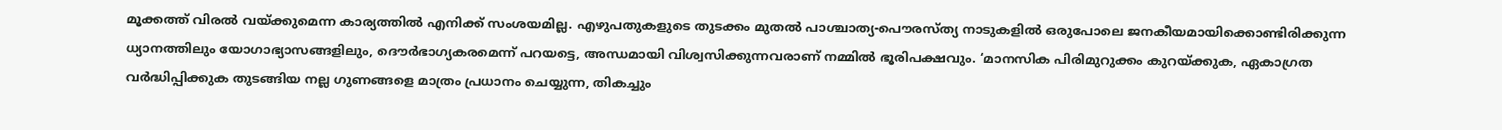മൂക്കത്ത് വിരല്‍ വയ്ക്കുമെന്ന കാര്യത്തില്‍ എനിക്ക് സംശയമില്ല. എഴുപതുകളുടെ തുടക്കം മുതല്‍ പാശ്ചാത്യ-പൌരസ്ത്യ നാടുകളില്‍ ഒരുപോലെ ജനകീയമായിക്കൊണ്ടിരിക്കുന്ന ധ്യാനത്തിലും യോഗാഭ്യാസങ്ങളിലും, ദൌര്‍ഭാഗ്യകരമെന്ന് പറയട്ടെ, അന്ധമായി വിശ്വസിക്കുന്നവരാണ് നമ്മില്‍ ഭൂരിപക്ഷവും. ‘മാനസിക പിരിമുറുക്കം കുറയ്ക്കുക, ഏകാഗ്രത വര്‍ദ്ധിപ്പിക്കുക തുടങ്ങിയ നല്ല ഗുണങ്ങളെ മാത്രം പ്രധാനം ചെയ്യുന്ന, തികച്ചും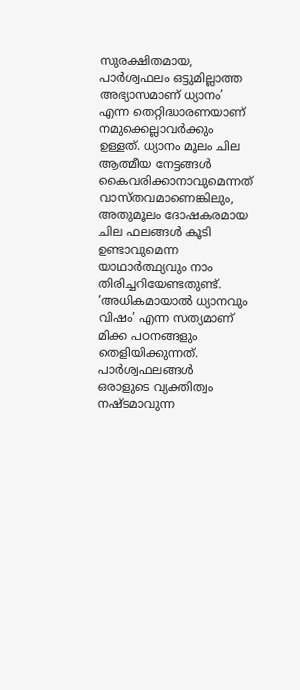സുരക്ഷിതമായ, പാര്‍ശ്വഫലം ഒട്ടുമില്ലാത്ത അഭ്യാസമാണ് ധ്യാനം’ എന്ന തെറ്റിദ്ധാരണയാണ് നമുക്കെല്ലാവര്‍ക്കും ഉള്ളത്. ധ്യാനം മൂലം ചില ആത്മീയ നേട്ടങ്ങള്‍ കൈവരിക്കാനാവുമെന്നത് വാസ്തവമാണെങ്കിലും, അതുമൂലം ദോഷകരമായ ചില ഫലങ്ങള്‍ കൂടി ഉണ്ടാവുമെന്ന യാഥാര്‍ത്ഥ്യവും നാം തിരിച്ചറിയേണ്ടതുണ്ട്. ‘അധികമായാല്‍ ധ്യാനവും വിഷം’ എന്ന സത്യമാണ് മിക്ക പഠനങ്ങളും തെളിയിക്കുന്നത്.
പാര്‍ശ്വഫലങ്ങള്‍
ഒരാളുടെ വ്യക്തിത്വം നഷ്ടമാവുന്ന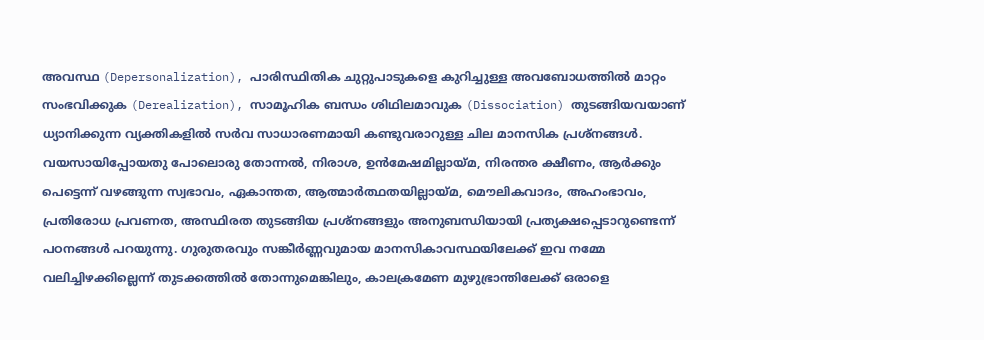അവസ്ഥ (Depersonalization), പാരിസ്ഥിതിക ചുറ്റുപാടുകളെ കുറിച്ചുള്ള അവബോധത്തില്‍ മാറ്റം സംഭവിക്കുക (Derealization), സാമൂഹിക ബന്ധം ശിഥിലമാവുക (Dissociation) തുടങ്ങിയവയാണ് ധ്യാനിക്കുന്ന വ്യക്തികളില്‍ സര്‍വ സാധാരണമായി കണ്ടുവരാറുള്ള ചില മാനസിക പ്രശ്നങ്ങള്‍. വയസായിപ്പോയതു പോലൊരു തോന്നല്‍, നിരാശ, ഉന്‍‌മേഷമില്ലായ്മ, നിരന്തര ക്ഷീണം, ആര്‍ക്കും പെട്ടെന്ന് വഴങ്ങുന്ന സ്വഭാവം, ഏകാന്തത, ആത്മാര്‍ത്ഥതയില്ലായ്മ, മൌലികവാദം, അഹംഭാവം, പ്രതിരോധ പ്രവണത, അസ്ഥിരത തുടങ്ങിയ പ്രശ്നങ്ങളും അനുബന്ധിയായി പ്രത്യക്ഷപ്പെടാറുണ്ടെന്ന് പഠനങ്ങള്‍ പറയുന്നു. ഗുരുതരവും സങ്കീര്‍ണ്ണവുമായ മാനസികാവസ്ഥയിലേക്ക് ഇവ നമ്മേ വലിച്ചിഴക്കില്ലെന്ന് തുടക്കത്തില്‍ തോന്നുമെങ്കിലും, കാലക്രമേണ മുഴുഭ്രാന്തിലേക്ക് ഒരാളെ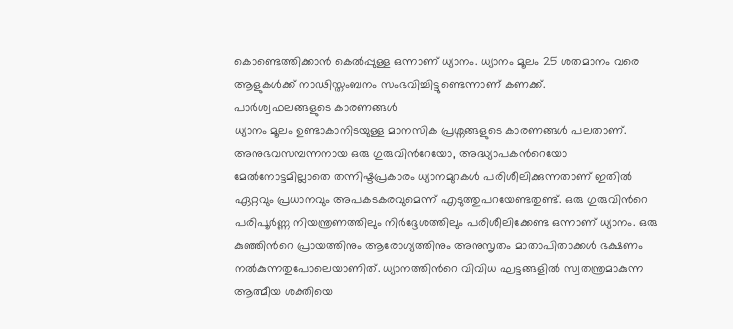കൊണ്ടെത്തിക്കാന്‍ കെല്‍പ്പുള്ള ഒന്നാണ് ധ്യാനം. ധ്യാനം മൂലം 25 ശതമാനം വരെ ആളുകള്‍ക്ക് നാഢിസ്തംബനം സംഭവിച്ചിട്ടുണ്ടെന്നാണ് കണക്ക്.
പാര്‍ശ്വഫലങ്ങളുടെ കാരണങ്ങള്‍
ധ്യാനം മൂലം ഉണ്ടാകാനിടയുള്ള മാനസിക പ്രശ്നങ്ങളുടെ കാരണങ്ങള്‍ പലതാണ്. അനുഭവസമ്പന്നനായ ഒരു ഗുരുവിന്‍റേയോ, അദ്ധ്യാപകന്‍റെയോ മേല്‍നോട്ടമില്ലാതെ തന്നിഷ്ടപ്രകാരം ധ്യാനമുറകള്‍ പരിശീലിക്കുന്നതാണ് ഇതില്‍ ഏറ്റവും പ്രധാനവും അപകടകരവുമെന്ന് എടുത്തുപറയേണ്ടതുണ്ട്. ഒരു ഗുരുവിന്‍റെ പരിപൂര്‍ണ്ണ നിയന്ത്രണത്തിലും നിര്‍ദ്ദേശത്തിലും പരിശീലിക്കേണ്ട ഒന്നാണ് ധ്യാനം. ഒരു കുഞ്ഞിന്‍റെ പ്രായത്തിനും ആരോഗ്യത്തിനും അനുസൃതം മാതാപിതാക്കള്‍ ഭക്ഷണം നല്‍കുന്നതുപോലെയാണിത്. ധ്യാനത്തിന്‍റെ വിവിധ ഘട്ടങ്ങളില്‍ സ്വതന്ത്രമാകുന്ന ആത്മീയ ശക്തിയെ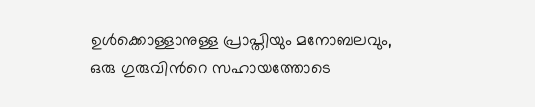ഉള്‍ക്കൊള്ളാനുള്ള പ്രാപ്തിയും മനോബലവും, ഒരു ഗുരുവിന്‍റെ സഹായത്തോടെ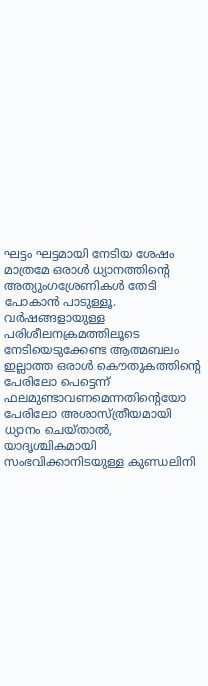ഘട്ടം ഘട്ടമായി നേടിയ ശേഷം മാത്രമേ ഒരാള്‍ ധ്യാനത്തിന്‍റെ അത്യുംഗശ്രേണികള്‍ തേടി പോകാന്‍ പാടുള്ളൂ.
വര്‍ഷങ്ങളായുള്ള പരിശീലനക്രമത്തിലൂടെ നേടിയെടുക്കേണ്ട ആത്മബലം ഇല്ലാത്ത ഒരാള്‍ കൌതുകത്തിന്‍റെ പേരിലോ പെട്ടെന്ന് ഫലമുണ്ടാവണമെന്നതിന്‍റെയോ പേരിലോ അശാസ്ത്രീയമായി ധ്യാനം ചെയ്താല്‍, യാദൃശ്ചികമായി സംഭവിക്കാനിടയുള്ള കുണ്ഡലിനി‍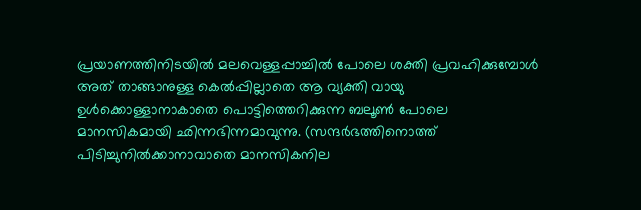പ്രയാണത്തിനിടയില്‍ മലവെള്ളപ്പാച്ചില്‍ പോലെ ശക്തി പ്രവഹിക്കുമ്പോള്‍ അത് താങ്ങാനുള്ള കെല്‍പ്പില്ലാതെ ആ വ്യക്തി വായു ഉള്‍ക്കൊള്ളാനാകാതെ പൊട്ടിത്തെറിക്കുന്ന ബലൂണ്‍ പോലെ മാനസികമായി ഛിന്നഭിന്നമാവുന്നു. (സന്ദര്‍ഭത്തിനൊത്ത് പിടിച്ചുനില്‍ക്കാനാവാതെ മാനസികനില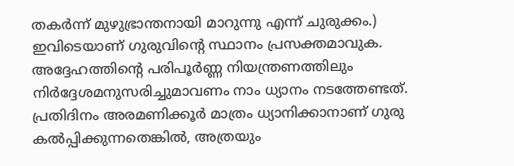തകര്‍ന്ന് മുഴുഭ്രാന്തനായി മാറുന്നു എന്ന് ചുരുക്കം.) ഇവിടെയാണ് ഗുരുവിന്‍റെ സ്ഥാനം പ്രസക്തമാവുക. അദ്ദേഹത്തിന്‍റെ പരിപൂര്‍ണ്ണ നിയന്ത്രണത്തിലും നിര്‍ദ്ദേശമനുസരിച്ചുമാവണം നാം ധ്യാനം നടത്തേണ്ടത്. പ്രതിദിനം അരമണിക്കൂര്‍ മാത്രം ധ്യാനിക്കാനാണ് ഗുരു കല്‍പ്പിക്കുന്നതെങ്കില്‍, അത്രയും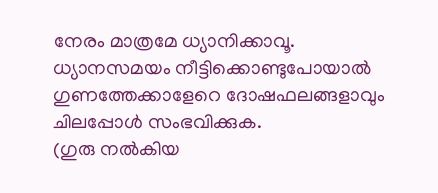നേരം മാത്രമേ ധ്യാനിക്കാവൂ. ധ്യാനസമയം നീട്ടിക്കൊണ്ടുപോയാല്‍ ഗുണത്തേക്കാളേറെ ദോഷഫലങ്ങളാവും ചിലപ്പോള്‍ സംഭവിക്കുക.
(ഗുരു നല്‍കിയ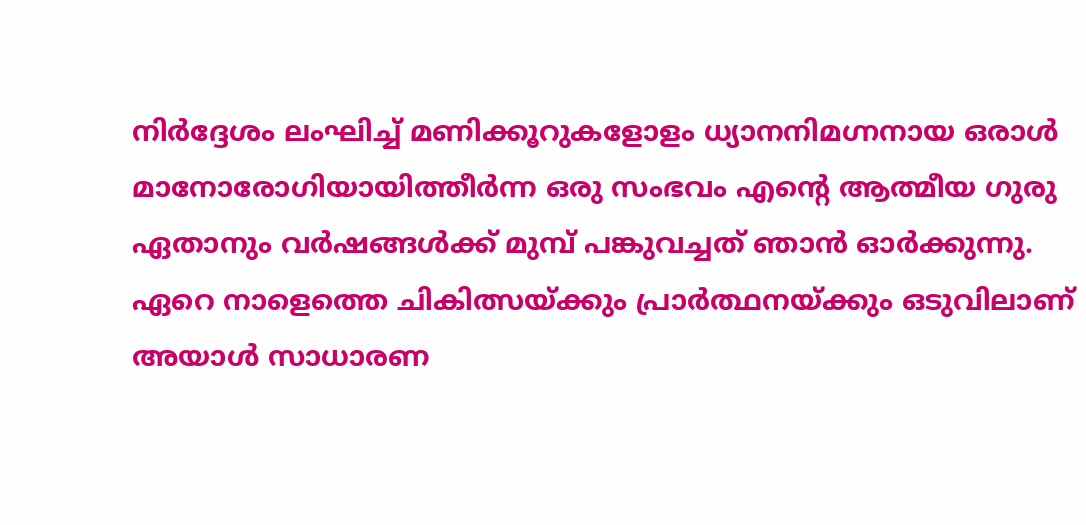നിര്‍ദ്ദേശം ലംഘിച്ച് മണിക്കൂറുകളോളം ധ്യാനനിമഗ്നനായ ഒരാള്‍ മാനോരോഗിയായിത്തീര്‍ന്ന ഒരു സംഭവം എന്‍റെ ആത്മീയ ഗുരു ഏതാനും വര്‍ഷങ്ങള്‍ക്ക് മുമ്പ് പങ്കുവച്ചത് ഞാന്‍ ഓര്‍ക്കുന്നു. ഏറെ നാളെത്തെ ചികിത്സയ്ക്കും പ്രാര്‍ത്ഥനയ്ക്കും ഒടുവിലാണ് അയാള്‍ സാധാരണ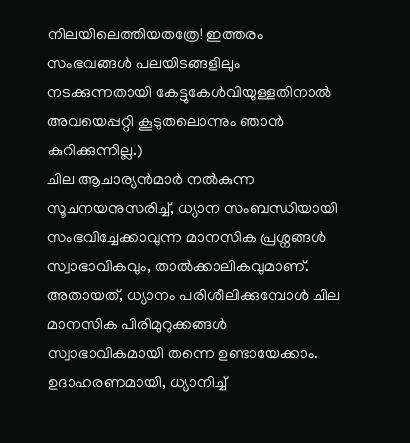നിലയിലെത്തിയതത്രേ! ഇത്തരം സംഭവങ്ങള്‍ പലയിടങ്ങളിലും നടക്കുന്നതായി കേട്ടുകേള്‍വിയുള്ളതിനാല്‍ അവയെപ്പറ്റി കൂടുതലൊന്നും ഞാന്‍ കുറിക്കുന്നില്ല.)
ചില ആചാര്യന്‍‌മാര്‍ നല്‍കുന്ന സൂചനയനുസരിച്ച്, ധ്യാന സംബന്ധിയായി സംഭവിച്ചേക്കാവുന്ന മാനസിക പ്രശ്നങ്ങള്‍ സ്വാഭാവികവും, താല്‍ക്കാലികവുമാണ്. അതായത്, ധ്യാനം പരിശീലിക്കുമ്പോള്‍ ചില മാനസിക പിരിമുറുക്കങ്ങള്‍ സ്വാഭാവികമായി തന്നെ ഉണ്ടായേക്കാം. ഉദാഹരണമായി, ധ്യാനിച്ച്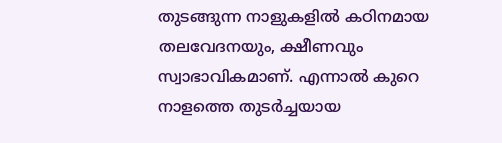തുടങ്ങുന്ന നാളുകളില്‍ കഠിനമായ തലവേദനയും, ക്ഷീണവും സ്വാഭാവികമാണ്. എന്നാല്‍ കുറെ നാളത്തെ തുടര്‍ച്ചയായ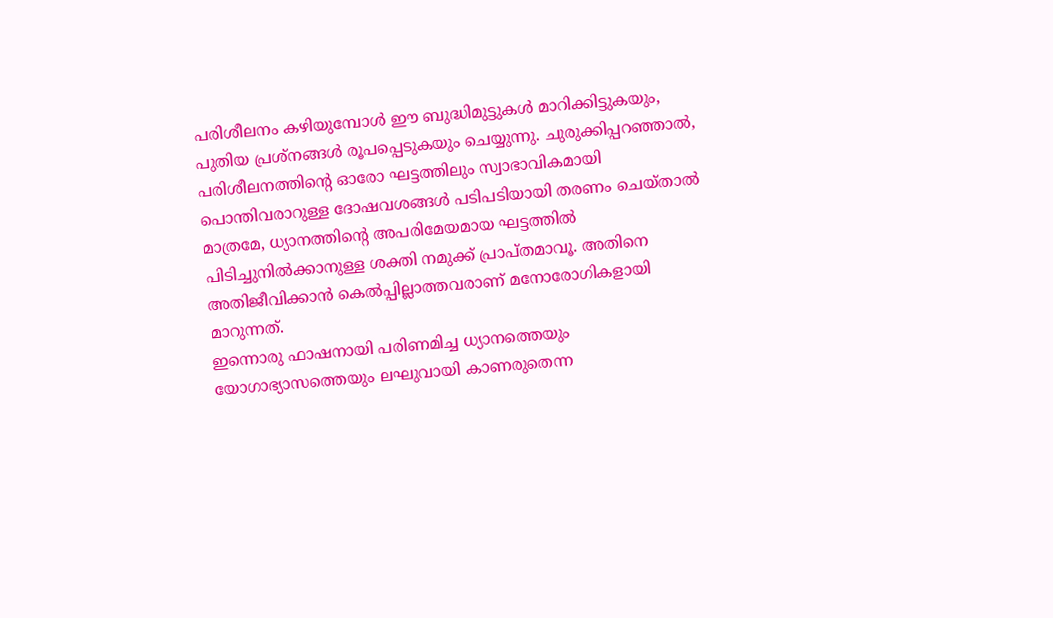പരിശീലനം കഴിയുമ്പോള്‍ ഈ ബുദ്ധിമുട്ടുകള്‍ മാറിക്കിട്ടുകയും, പുതിയ പ്രശ്നങ്ങള്‍ രൂപപ്പെടുകയും ചെയ്യുന്നു. ചുരുക്കിപ്പറഞ്ഞാല്‍, പരിശീലനത്തിന്‍റെ ഓരോ ഘട്ടത്തിലും സ്വാഭാവികമായി പൊന്തിവരാറുള്ള ദോഷവശങ്ങള്‍ പടിപടിയായി തരണം ചെയ്താല്‍ മാത്രമേ, ധ്യാനത്തിന്‍റെ അപരിമേയമായ ഘട്ടത്തില്‍ പിടിച്ചുനില്‍ക്കാനുള്ള ശക്തി നമുക്ക് പ്രാപ്തമാവൂ. അതിനെ അതിജീവിക്കാന്‍ കെല്‍പ്പില്ലാത്തവരാണ് മനോരോഗികളായി മാറുന്നത്.
ഇന്നൊരു ഫാഷനായി പരിണമിച്ച ധ്യാനത്തെയും യോഗാഭ്യാസത്തെയും ലഘുവായി കാണരുതെന്ന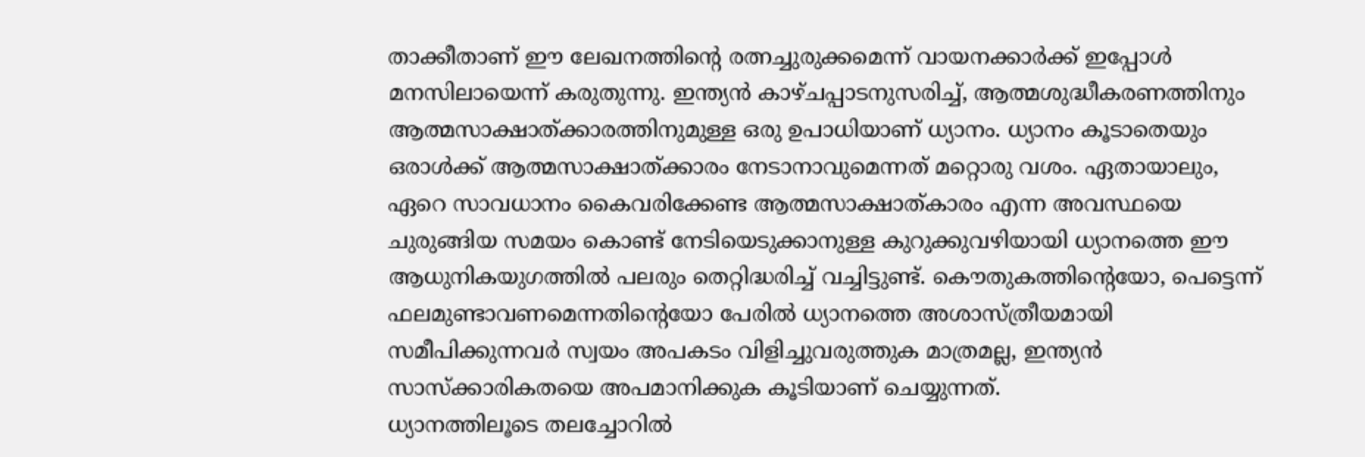താക്കീതാണ് ഈ ലേഖനത്തിന്‍റെ രത്നച്ചുരുക്കമെന്ന് വായനക്കാര്‍ക്ക് ഇപ്പോള്‍ മനസിലായെന്ന് കരുതുന്നു. ഇന്ത്യന്‍ കാഴ്ചപ്പാടനുസരിച്ച്, ആത്മശുദ്ധീകരണത്തിനും ആത്മസാക്ഷാത്ക്കാരത്തിനുമുള്ള ഒരു ഉപാധിയാണ് ധ്യാനം. ധ്യാനം കൂടാതെയും ഒരാള്‍ക്ക് ആത്മസാക്ഷാത്ക്കാരം നേടാനാവുമെന്നത് മറ്റൊരു വശം. ഏതായാലും, ഏറെ സാവധാനം കൈവരിക്കേണ്ട ആത്മസാക്ഷാത്കാരം എന്ന അവസ്ഥയെ ചുരുങ്ങിയ സമയം കൊണ്ട് നേടിയെടുക്കാനുള്ള കുറുക്കുവഴിയായി ധ്യാനത്തെ ഈ ആധുനികയുഗത്തില്‍ പലരും തെറ്റിദ്ധരിച്ച് വച്ചിട്ടുണ്ട്. കൌതുകത്തിന്‍റെയോ, പെട്ടെന്ന് ഫലമുണ്ടാവണമെന്നതിന്‍റെയോ പേരില്‍ ധ്യാനത്തെ അശാസ്ത്രീയമായി സമീപിക്കുന്നവര്‍ സ്വയം അപകടം വിളിച്ചുവരുത്തുക മാത്രമല്ല, ഇന്ത്യന്‍ സാസ്ക്കാരികതയെ അപമാനിക്കുക കൂടിയാണ് ചെയ്യുന്നത്.
ധ്യാനത്തിലൂടെ തലച്ചോറില്‍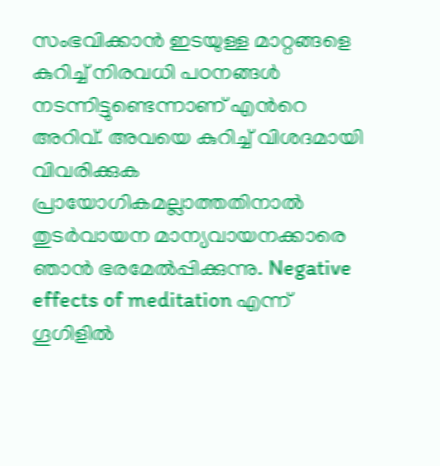സംഭവിക്കാന്‍ ഇടയുള്ള മാറ്റങ്ങളെ കുറിച്ച് നിരവധി പഠനങ്ങള്‍ നടന്നിട്ടുണ്ടെന്നാണ് എന്‍റെ അറിവ്. അവയെ കുറിച്ച് വിശദമായി വിവരിക്കുക പ്രായോഗികമല്ലാത്തതിനാല്‍ തുടര്‍വായന മാന്യവായനക്കാരെ ഞാന്‍ ഭരമേല്‍പ്പിക്കുന്നു. Negative effects of meditation എന്ന് ഗൂഗിളില്‍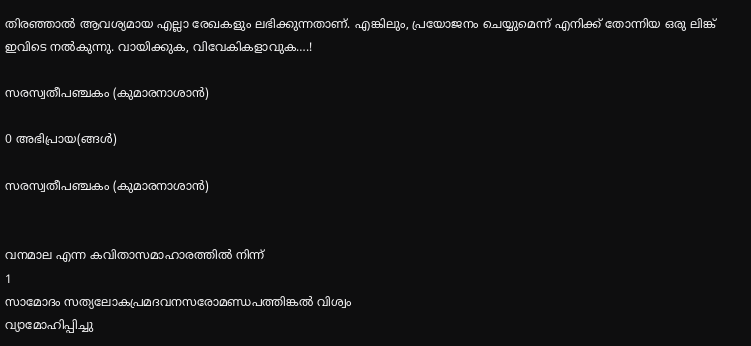തിരഞ്ഞാല്‍ ആവശ്യമായ എല്ലാ രേഖകളും ലഭിക്കുന്നതാണ്. എങ്കിലും, പ്രയോജനം ചെയ്യുമെന്ന് എനിക്ക് തോന്നിയ ഒരു ലിങ്ക് ഇവിടെ നല്‍കുന്നു. വായിക്കുക, വിവേകികളാവുക….!

സരസ്വതീപഞ്ചകം (കുമാരനാശാന്‍)

0 അഭിപ്രായ(ങ്ങള്‍)

സരസ്വതീപഞ്ചകം (കുമാരനാശാന്‍)


വനമാല എന്ന കവിതാസമാഹാരത്തില്‍ നിന്ന്
1
സാമോദം സത്യലോകപ്രമദവനസരോമണ്ഡപത്തിങ്കല്‍ വിശ്വം
വ്യാമോഹിപ്പിച്ചു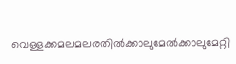വെള്ളക്കമലമലരതില്‍ക്കാലുമേല്‍ക്കാലുമേറ്റി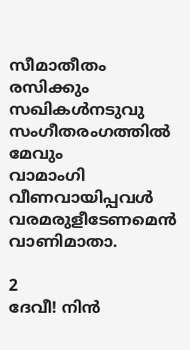സീമാതീതം രസിക്കും സഖികള്‍നടുവു സംഗീതരംഗത്തില്‍ മേവും
വാമാംഗി വീണവായിപ്പവള്‍ വരമരുളീടേണമെന്‍ വാണിമാതാ.

2
ദേവീ! നിന്‍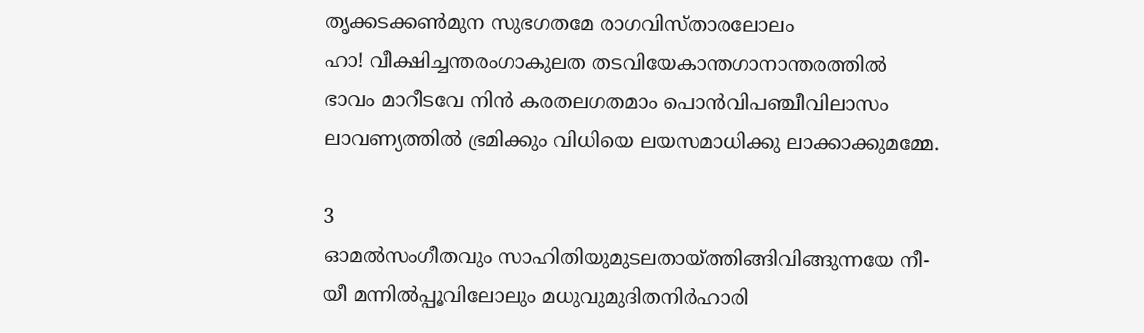തൃക്കടക്കണ്‍മുന സുഭഗതമേ രാഗവിസ്താരലോലം
ഹാ! വീക്ഷിച്ചന്തരംഗാകുലത തടവിയേകാന്തഗാനാന്തരത്തില്‍
ഭാവം മാറീടവേ നിന്‍ കരതലഗതമാം പൊന്‍വിപഞ്ചീവിലാസം
ലാവണ്യത്തില്‍ ഭ്രമിക്കും വിധിയെ ലയസമാധിക്കു ലാക്കാക്കുമമ്മേ.

3
ഓമല്‍സംഗീതവും സാഹിതിയുമുടലതായ്‌ത്തിങ്ങിവിങ്ങുന്നയേ നീ-
യീ മന്നില്‍പ്പൂവിലോലും മധുവുമുദിതനിര്‍ഹാരി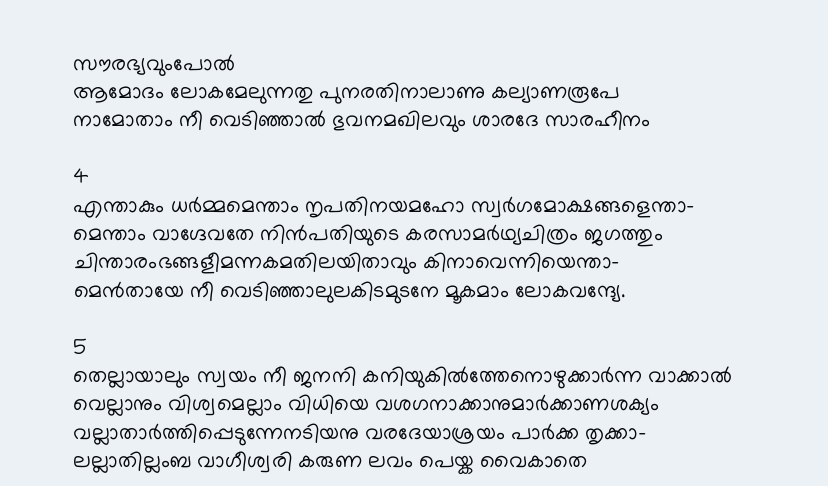സൗരഭ്യവുംപോല്‍
ആമോദം ലോകമേലുന്നതു പുനരതിനാലാണു കല്യാണരൂപേ
നാമോതാം നീ വെടിഞ്ഞാല്‍ ഭുവനമഖിലവും ശാരദേ സാരഹീനം

4
എന്താകും ധര്‍മ്മമെന്താം നൃപതിനയമഹോ സ്വര്‍ഗമോക്ഷങ്ങളെന്താ-
മെന്താം വാഗ്ദേവതേ നിന്‍പതിയുടെ കരസാമര്‍ഥ്യചിത്രം ജഗത്തും
ചിന്താരംഭങ്ങളീമന്നകമതിലയിതാവും കിനാവെന്നിയെന്താ-
മെന്‍തായേ നീ വെടിഞ്ഞാലുലകിടമുടനേ മൂകമാം ലോകവന്ദ്യേ.

5
തെല്ലായാലും സ്വയം നീ ജനനി കനിയുകില്‍ത്തേനൊഴുക്കാര്‍ന്ന വാക്കാല്‍
വെല്ലാനും വിശ്വമെല്ലാം വിധിയെ വശഗനാക്കാനുമാര്‍ക്കാണശക്യം
വല്ലാതാര്‍ത്തിപ്പെടുന്നേനടിയനു വരദേയാശ്രയം പാര്‍ക്ക തൃക്കാ-
ലല്ലാതില്ലംബ വാഗീശ്വരി കരുണ ലവം പെയ്ക വൈകാതെ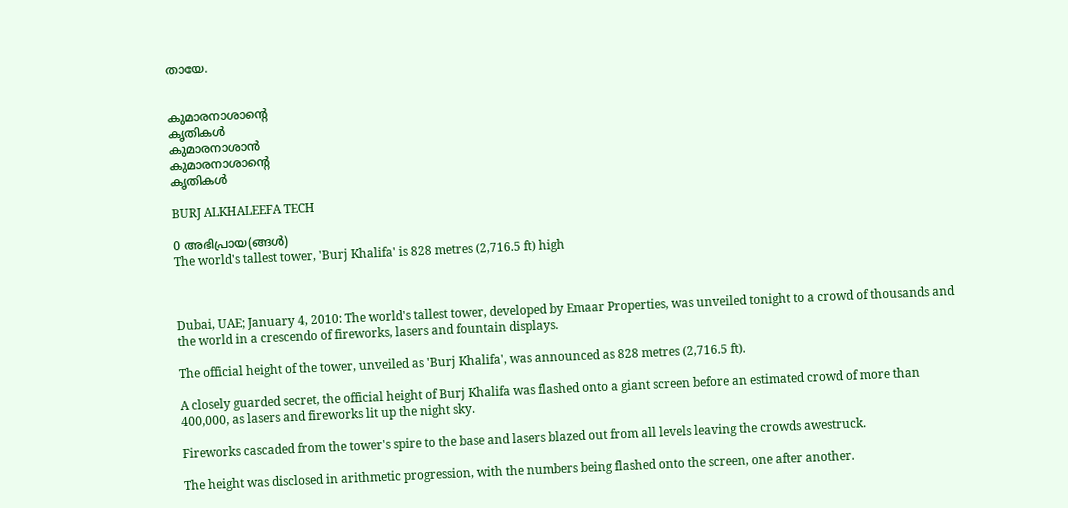തായേ.


കുമാരനാശാന്റെ
കൃതികള്‍
കുമാരനാശാന്‍
കുമാരനാശാന്റെ
കൃതികള്‍

BURJ ALKHALEEFA TECH

0 അഭിപ്രായ(ങ്ങള്‍)
The world's tallest tower, 'Burj Khalifa' is 828 metres (2,716.5 ft) high



Dubai, UAE; January 4, 2010: The world's tallest tower, developed by Emaar Properties, was unveiled tonight to a crowd of thousands and the world in a crescendo of fireworks, lasers and fountain displays.

The official height of the tower, unveiled as 'Burj Khalifa', was announced as 828 metres (2,716.5 ft).

A closely guarded secret, the official height of Burj Khalifa was flashed onto a giant screen before an estimated crowd of more than 400,000, as lasers and fireworks lit up the night sky.

Fireworks cascaded from the tower's spire to the base and lasers blazed out from all levels leaving the crowds awestruck.

The height was disclosed in arithmetic progression, with the numbers being flashed onto the screen, one after another.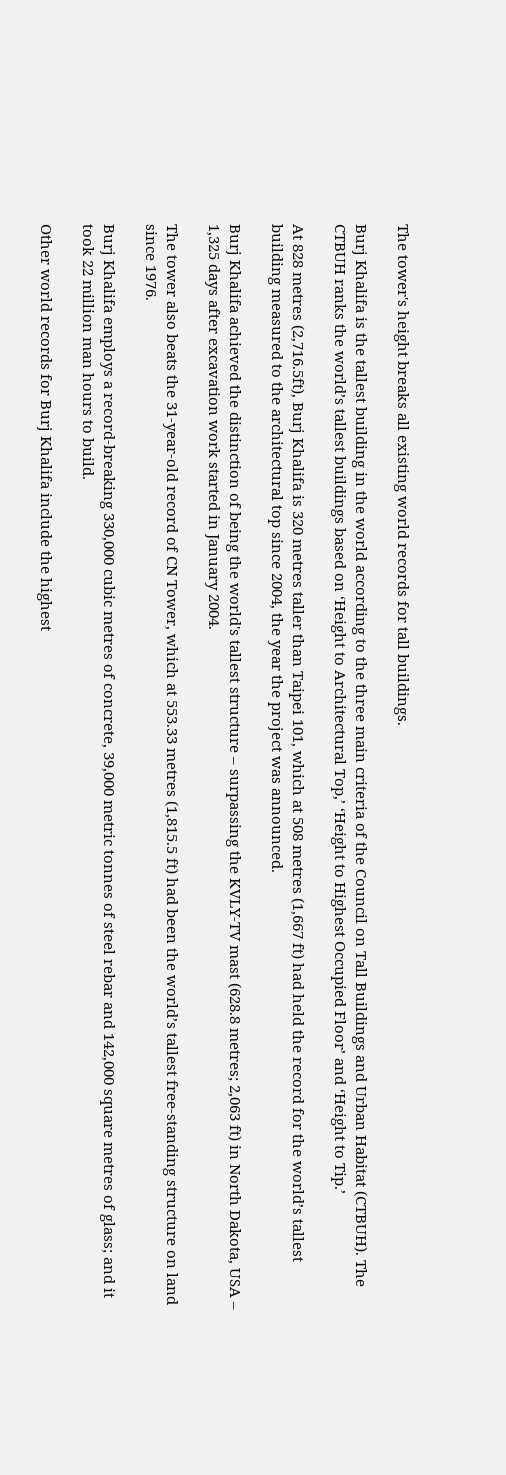The tower's height breaks all existing world records for tall buildings.

Burj Khalifa is the tallest building in the world according to the three main criteria of the Council on Tall Buildings and Urban Habitat (CTBUH). The CTBUH ranks the world’s tallest buildings based on ‘Height to Architectural Top,’ ‘Height to Highest Occupied Floor’ and ‘Height to Tip.’

At 828 metres (2,716.5ft), Burj Khalifa is 320 metres taller than Taipei 101, which at 508 metres (1,667 ft) had held the record for the world’s tallest building measured to the architectural top since 2004, the year the project was announced.

Burj Khalifa achieved the distinction of being the world's tallest structure – surpassing the KVLY-TV mast (628.8 metres; 2,063 ft) in North Dakota, USA – 1,325 days after excavation work started in January 2004.

The tower also beats the 31-year-old record of CN Tower, which at 553.33 metres (1,815.5 ft) had been the world’s tallest free-standing structure on land since 1976.

Burj Khalifa employs a record-breaking 330,000 cubic metres of concrete, 39,000 metric tonnes of steel rebar and 142,000 square metres of glass; and it took 22 million man hours to build.

Other world records for Burj Khalifa include the highest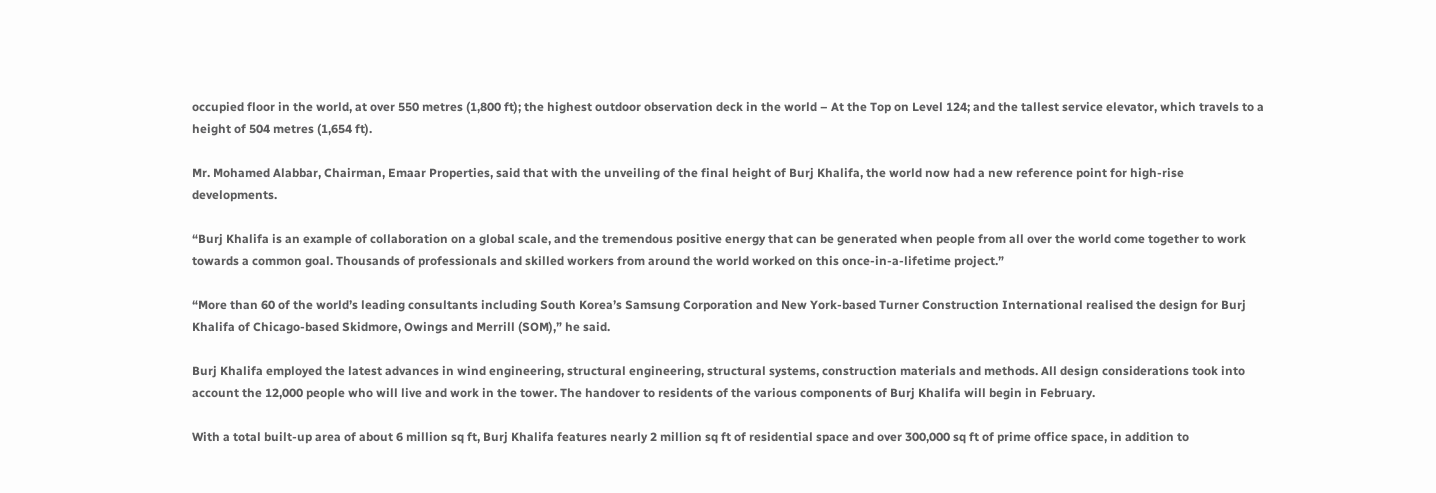occupied floor in the world, at over 550 metres (1,800 ft); the highest outdoor observation deck in the world – At the Top on Level 124; and the tallest service elevator, which travels to a height of 504 metres (1,654 ft).

Mr. Mohamed Alabbar, Chairman, Emaar Properties, said that with the unveiling of the final height of Burj Khalifa, the world now had a new reference point for high-rise developments.

“Burj Khalifa is an example of collaboration on a global scale, and the tremendous positive energy that can be generated when people from all over the world come together to work towards a common goal. Thousands of professionals and skilled workers from around the world worked on this once-in-a-lifetime project.”

“More than 60 of the world’s leading consultants including South Korea’s Samsung Corporation and New York-based Turner Construction International realised the design for Burj Khalifa of Chicago-based Skidmore, Owings and Merrill (SOM),” he said.

Burj Khalifa employed the latest advances in wind engineering, structural engineering, structural systems, construction materials and methods. All design considerations took into account the 12,000 people who will live and work in the tower. The handover to residents of the various components of Burj Khalifa will begin in February.

With a total built-up area of about 6 million sq ft, Burj Khalifa features nearly 2 million sq ft of residential space and over 300,000 sq ft of prime office space, in addition to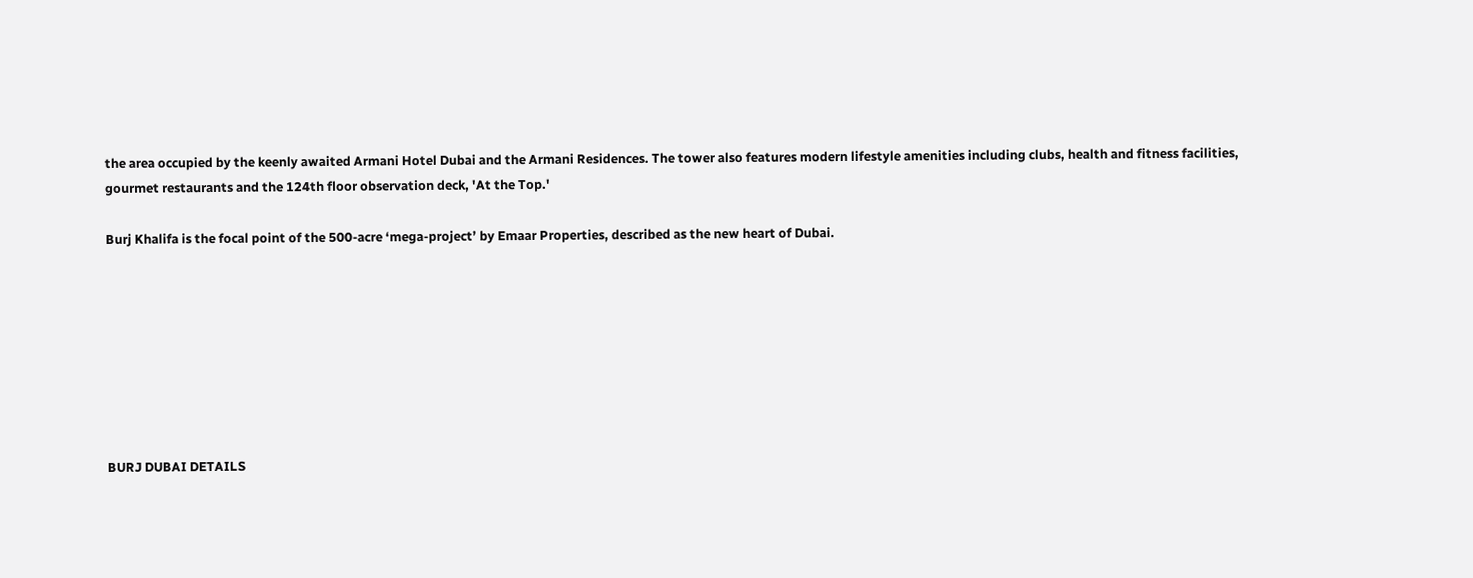the area occupied by the keenly awaited Armani Hotel Dubai and the Armani Residences. The tower also features modern lifestyle amenities including clubs, health and fitness facilities, gourmet restaurants and the 124th floor observation deck, 'At the Top.'

Burj Khalifa is the focal point of the 500-acre ‘mega-project’ by Emaar Properties, described as the new heart of Dubai.








BURJ DUBAI DETAILS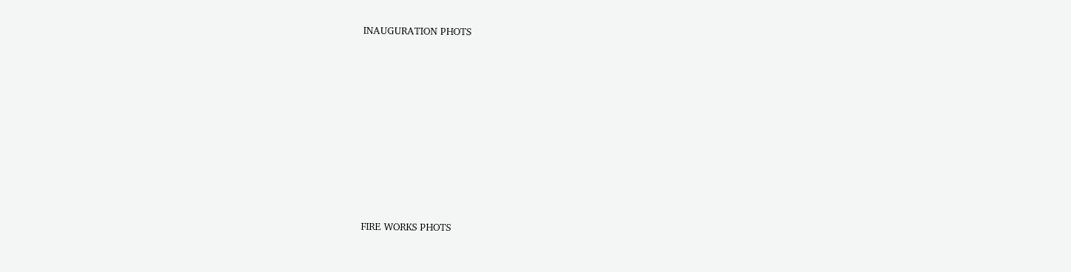INAUGURATION PHOTS













FIRE WORKS PHOTS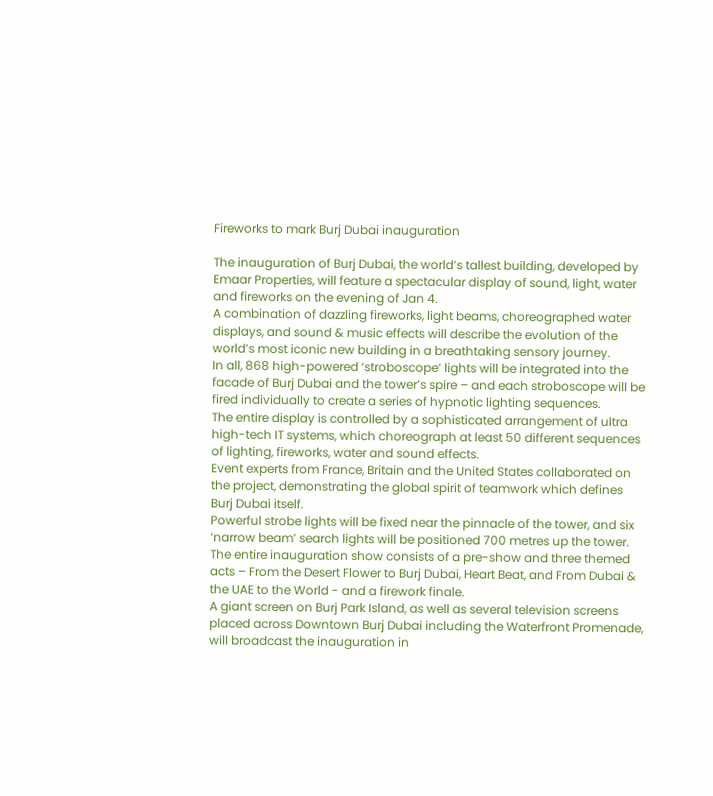Fireworks to mark Burj Dubai inauguration

The inauguration of Burj Dubai, the world’s tallest building, developed by Emaar Properties, will feature a spectacular display of sound, light, water and fireworks on the evening of Jan 4.
A combination of dazzling fireworks, light beams, choreographed water displays, and sound & music effects will describe the evolution of the world’s most iconic new building in a breathtaking sensory journey.
In all, 868 high-powered ‘stroboscope’ lights will be integrated into the facade of Burj Dubai and the tower’s spire – and each stroboscope will be fired individually to create a series of hypnotic lighting sequences.
The entire display is controlled by a sophisticated arrangement of ultra high-tech IT systems, which choreograph at least 50 different sequences of lighting, fireworks, water and sound effects.
Event experts from France, Britain and the United States collaborated on the project, demonstrating the global spirit of teamwork which defines Burj Dubai itself.
Powerful strobe lights will be fixed near the pinnacle of the tower, and six ‘narrow beam’ search lights will be positioned 700 metres up the tower.
The entire inauguration show consists of a pre-show and three themed acts – From the Desert Flower to Burj Dubai, Heart Beat, and From Dubai & the UAE to the World - and a firework finale.
A giant screen on Burj Park Island, as well as several television screens placed across Downtown Burj Dubai including the Waterfront Promenade, will broadcast the inauguration in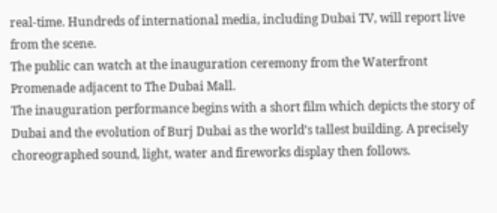real-time. Hundreds of international media, including Dubai TV, will report live from the scene.
The public can watch at the inauguration ceremony from the Waterfront Promenade adjacent to The Dubai Mall.
The inauguration performance begins with a short film which depicts the story of Dubai and the evolution of Burj Dubai as the world’s tallest building. A precisely choreographed sound, light, water and fireworks display then follows.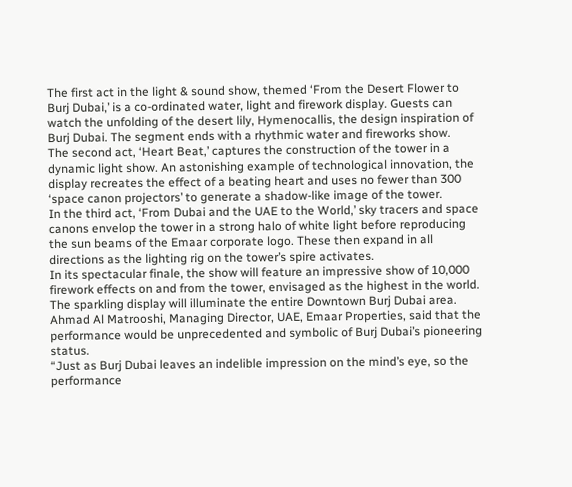The first act in the light & sound show, themed ‘From the Desert Flower to Burj Dubai,’ is a co-ordinated water, light and firework display. Guests can watch the unfolding of the desert lily, Hymenocallis, the design inspiration of Burj Dubai. The segment ends with a rhythmic water and fireworks show.
The second act, ‘Heart Beat,’ captures the construction of the tower in a dynamic light show. An astonishing example of technological innovation, the display recreates the effect of a beating heart and uses no fewer than 300 ‘space canon projectors’ to generate a shadow-like image of the tower.
In the third act, ‘From Dubai and the UAE to the World,’ sky tracers and space canons envelop the tower in a strong halo of white light before reproducing the sun beams of the Emaar corporate logo. These then expand in all directions as the lighting rig on the tower’s spire activates.
In its spectacular finale, the show will feature an impressive show of 10,000 firework effects on and from the tower, envisaged as the highest in the world. The sparkling display will illuminate the entire Downtown Burj Dubai area.
Ahmad Al Matrooshi, Managing Director, UAE, Emaar Properties, said that the performance would be unprecedented and symbolic of Burj Dubai’s pioneering status.
“Just as Burj Dubai leaves an indelible impression on the mind’s eye, so the performance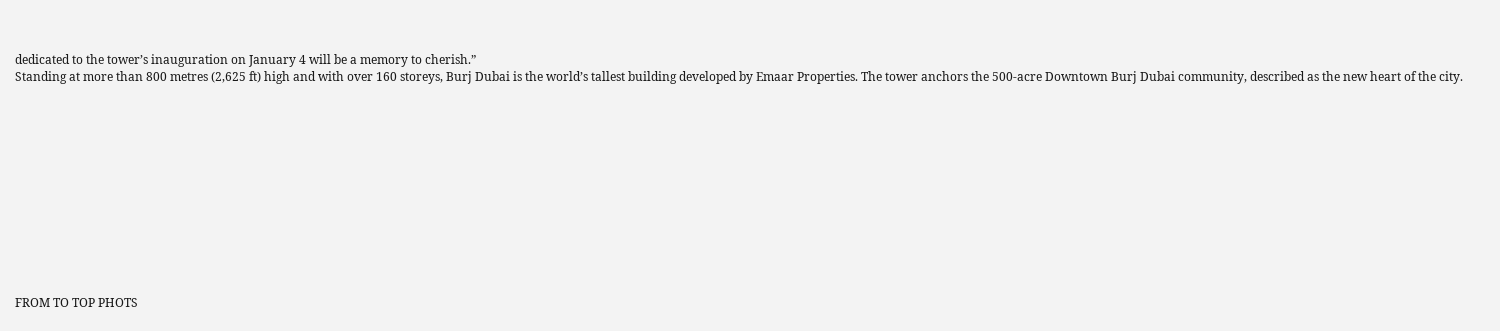dedicated to the tower’s inauguration on January 4 will be a memory to cherish.”
Standing at more than 800 metres (2,625 ft) high and with over 160 storeys, Burj Dubai is the world’s tallest building developed by Emaar Properties. The tower anchors the 500-acre Downtown Burj Dubai community, described as the new heart of the city.












FROM TO TOP PHOTS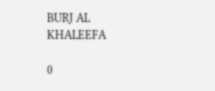BURJ AL KHALEEFA

0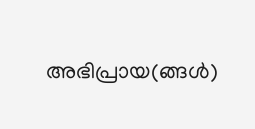അഭിപ്രായ(ങ്ങള്‍)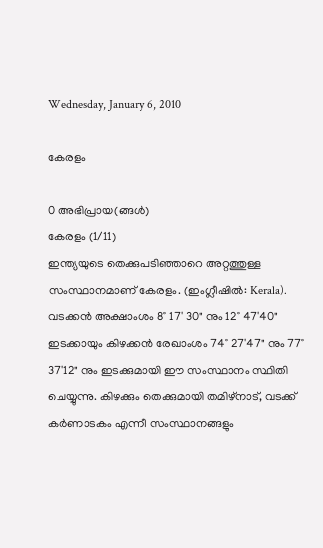Wednesday, January 6, 2010

കേരളം

0 അഭിപ്രായ(ങ്ങള്‍)
കേരളം (1/11)
ഇന്ത്യയുടെ തെക്കുപടിഞ്ഞാറെ അറ്റത്തുള്ള സംസ്ഥാനമാണ് കേരളം. (ഇംഗ്ലീഷില്‍: Kerala). വടക്കന്‍ അക്ഷാംശം 8° 17' 30" നും 12° 47'40" ഇടക്കായും കിഴക്കന്‍ രേഖാംശം 74° 27'47" നും 77° 37'12" നും ഇടക്കുമായി ഈ സംസ്ഥാനം സ്ഥിതി ചെയ്യുന്നു. കിഴക്കും തെക്കുമായി തമിഴ്‌നാട്, വടക്ക്‌ കര്‍ണാടകം എന്നീ സംസ്ഥാനങ്ങളും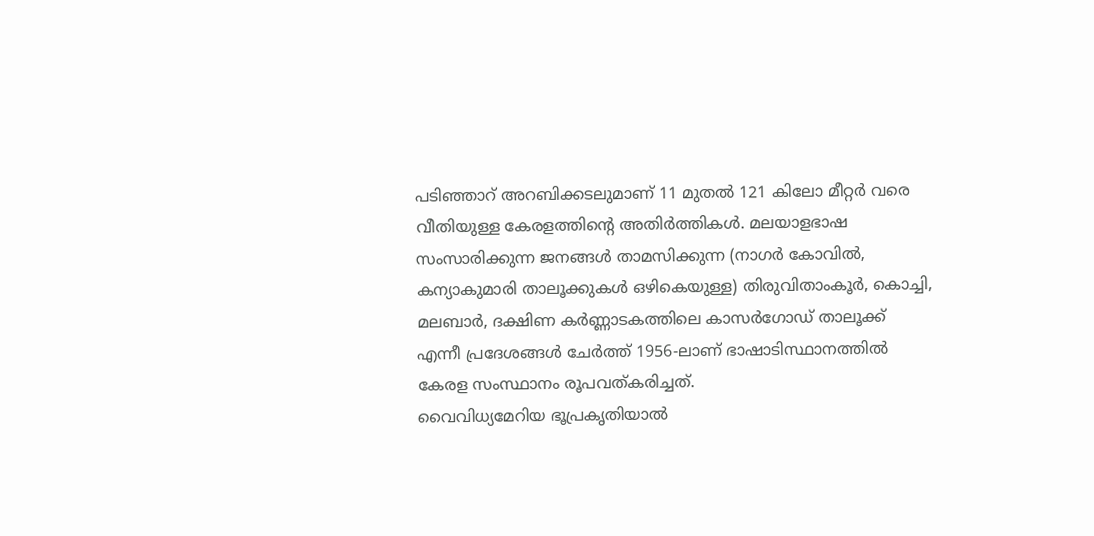പടിഞ്ഞാറ്‌ അറബിക്കടലുമാണ്‌ 11 മുതല്‍ 121 കിലോ മീറ്റര്‍ വരെ വീതിയുള്ള കേരളത്തിന്റെ അതിര്‍ത്തികള്‍. മലയാളഭാഷ സംസാരിക്കുന്ന ജനങ്ങള്‍ താമസിക്കുന്ന (നാഗര്‍ കോവില്‍, കന്യാകുമാരി താലൂക്കുകള്‍ ഒഴികെയുള്ള) തിരുവിതാംകൂര്‍, കൊച്ചി, മലബാര്‍, ദക്ഷിണ കര്‍ണ്ണാടകത്തിലെ കാസര്‍ഗോഡ് താലൂക്ക് എന്നീ പ്രദേശങ്ങള്‍ ചേര്‍ത്ത് 1956-ലാണ്‌ ഭാഷാടിസ്ഥാനത്തില്‍ കേരള സംസ്ഥാനം രൂപവത്കരിച്ചത്.
വൈവിധ്യമേറിയ ഭൂപ്രകൃതിയാല്‍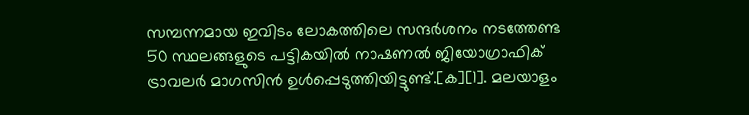സമ്പന്നമായ ഇവിടം ലോകത്തിലെ സന്ദര്‍ശനം നടത്തേണ്ട 50 സ്ഥലങ്ങളുടെ പട്ടികയില്‍ നാഷണല്‍ ജിയോഗ്രാഫിക് ട്രാവലര്‍ മാഗസിന്‍ ഉള്‍പ്പെടുത്തിയിട്ടുണ്ട്.[ക][1]. മലയാളം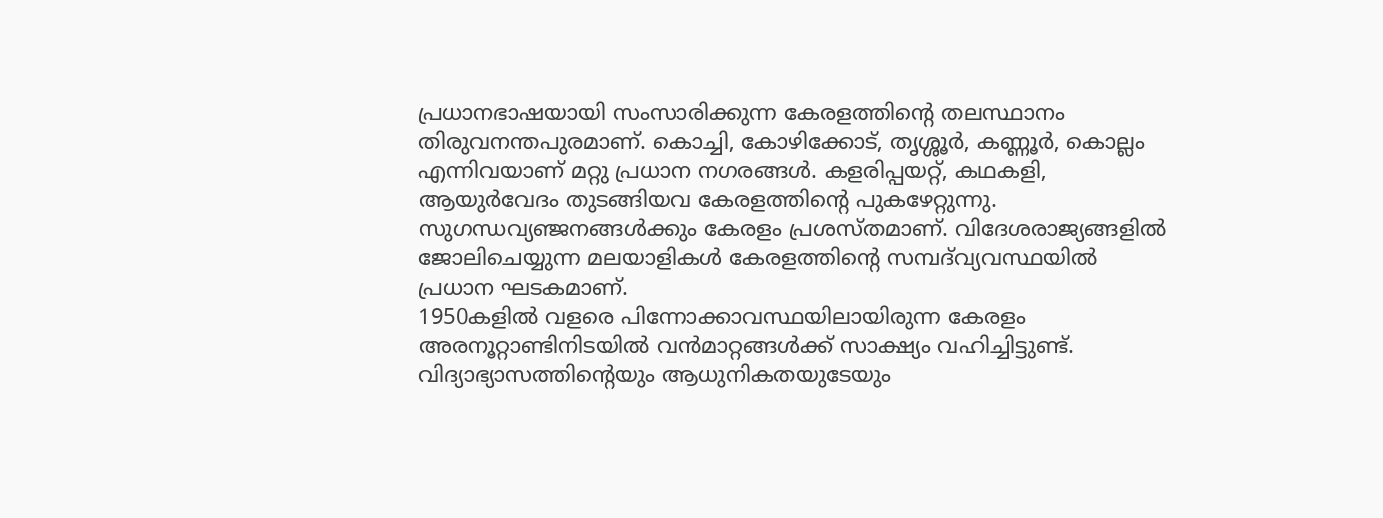പ്രധാനഭാഷയായി സംസാരിക്കുന്ന കേരളത്തിന്റെ തലസ്ഥാനം തിരുവനന്തപുരമാണ്‌. കൊച്ചി, കോഴിക്കോട്, തൃശ്ശൂര്‍, കണ്ണൂര്‍, കൊല്ലം എന്നിവയാണ്‌ മറ്റു പ്രധാന നഗരങ്ങള്‍. കളരിപ്പയറ്റ്, കഥകളി, ആയുര്‍വേദം തുടങ്ങിയവ കേരളത്തിന്റെ പുകഴേറ്റുന്നു. സുഗന്ധവ്യഞ്ജനങ്ങള്‍ക്കും കേരളം പ്രശസ്തമാണ്. വിദേശരാജ്യങ്ങളില്‍ ജോലിചെയ്യുന്ന മലയാളികള്‍ കേരളത്തിന്റെ സമ്പദ്‌വ്യവസ്ഥയില്‍ പ്രധാന ഘടകമാണ്.
1950കളില്‍ വളരെ പിന്നോക്കാവസ്ഥയിലായിരുന്ന കേരളം അരനൂറ്റാണ്ടിനിടയില്‍ വന്‍മാറ്റങ്ങള്‍ക്ക് സാക്ഷ്യം വഹിച്ചിട്ടുണ്ട്. വിദ്യാഭ്യാസത്തിന്റെയും ആധുനികതയുടേയും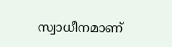സ്വാധീനമാണ്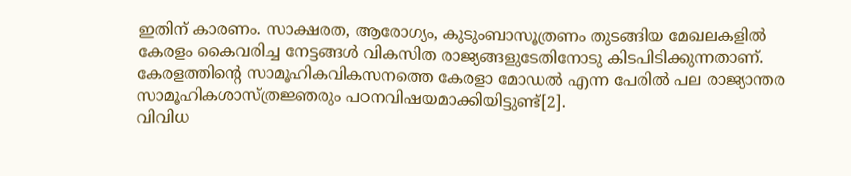ഇതിന് കാരണം. സാക്ഷരത, ആരോഗ്യം, കുടുംബാസൂത്രണം തുടങ്ങിയ മേഖലകളില്‍ കേരളം കൈവരിച്ച നേട്ടങ്ങള്‍ വികസിത രാജ്യങ്ങളുടേതിനോടു കിടപിടിക്കുന്നതാണ്‌. കേരളത്തിന്റെ സാമൂഹികവികസനത്തെ കേരളാ മോഡല്‍ എന്ന പേരില്‍ പല രാജ്യാന്തര സാമൂഹികശാസ്ത്രജ്ഞരും പഠനവിഷയമാക്കിയിട്ടുണ്ട്‌[2].
വിവിധ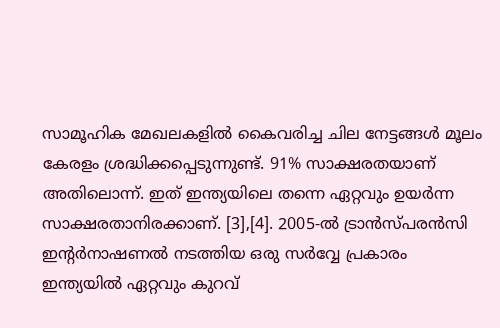സാമൂഹിക മേഖലകളില്‍ കൈവരിച്ച ചില നേട്ടങ്ങള്‍ മൂലം കേരളം ശ്രദ്ധിക്കപ്പെടുന്നുണ്ട്. 91% സാക്ഷരതയാണ്‌ അതിലൊന്ന്. ഇത് ഇന്ത്യയിലെ തന്നെ ഏറ്റവും ഉയര്‍ന്ന സാക്ഷരതാനിരക്കാണ്‌. [3],[4]. 2005-ല്‍ ട്രാന്‍സ്പരന്‍സി ഇന്റര്‍നാഷണല്‍ നടത്തിയ ഒരു സര്‍വ്വേ പ്രകാരം ഇന്ത്യയില്‍ ഏറ്റവും കുറവ്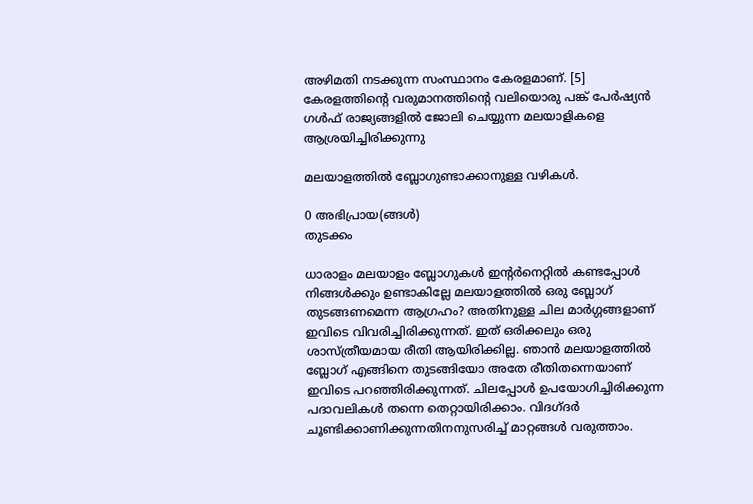അഴിമതി നടക്കുന്ന സംസ്ഥാനം കേരളമാണ്‌. [5] കേരളത്തിന്റെ വരുമാനത്തിന്റെ വലിയൊരു പങ്ക് പേര്‍ഷ്യന്‍ ഗള്‍ഫ് രാജ്യങ്ങളില്‍ ജോലി ചെയ്യുന്ന മലയാളികളെ ആശ്രയിച്ചിരിക്കുന്നു

മലയാളത്തില്‍ ബ്ലോഗുണ്ടാക്കാനുള്ള വഴികള്‍.

0 അഭിപ്രായ(ങ്ങള്‍)
തുടക്കം

ധാരാളം മലയാളം ബ്ലോഗുകള്‍ ഇന്റര്‍നെറ്റില്‍ കണ്ടപ്പോള്‍ നിങ്ങള്‍ക്കും ഉണ്ടാകില്ലേ മലയാളത്തില്‍ ഒരു ബ്ലോഗ് തുടങ്ങണമെന്ന ആഗ്രഹം? അതിനുള്ള ചില മാര്‍ഗ്ഗങ്ങളാണ് ഇവിടെ വിവരിച്ചിരിക്കുന്നത്. ഇത് ഒരിക്കലും ഒരു ശാസ്ത്രീയമായ രീതി ആയിരിക്കില്ല. ഞാന്‍ മലയാളത്തില്‍ ബ്ലോഗ് എങ്ങിനെ തുടങ്ങിയോ അതേ രീതിതന്നെയാണ് ഇവിടെ പറഞ്ഞിരിക്കുന്നത്. ചിലപ്പോള്‍ ഉപയോഗിച്ചിരിക്കുന്ന പദാവലികള്‍ തന്നെ തെറ്റായിരിക്കാം. വിദഗ്ദര്‍ ചൂണ്ടിക്കാണിക്കുന്നതിനനുസരിച്ച് മാറ്റങ്ങള്‍ വരുത്താം.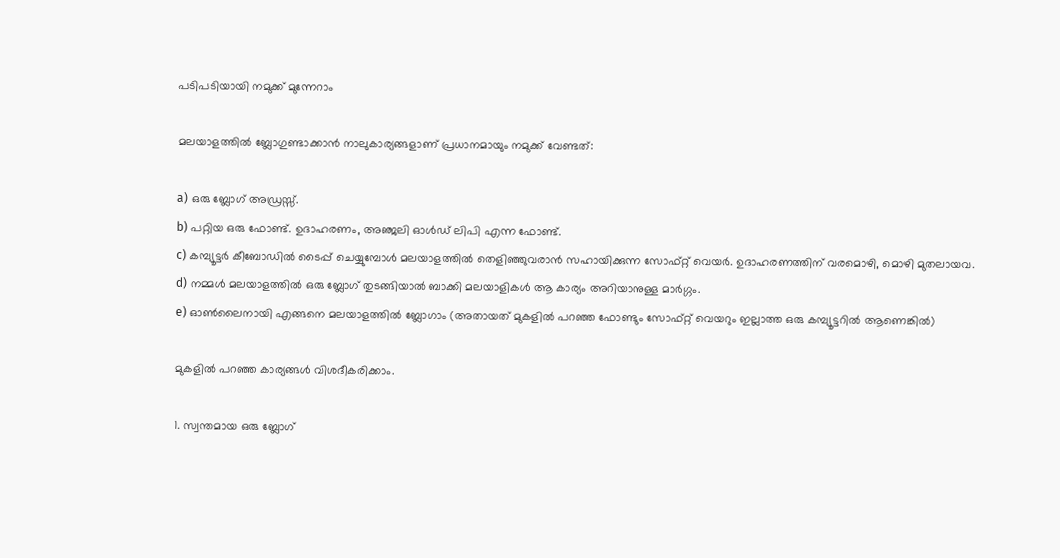പടിപടിയായി നമുക്ക് മുന്നേറാം

മലയാളത്തില്‍ ബ്ലോഗുണ്ടാക്കാന്‍ നാലുകാര്യങ്ങളാണ് പ്രധാനമായും നമുക്ക് വേണ്ടത്:

a) ഒരു ബ്ലോഗ് അഡ്രസ്സ്.
b) പറ്റിയ ഒരു ഫോണ്ട്. ഉദാഹരണം, അഞ്ജലി ഓള്‍ഡ് ലിപി എന്ന ഫോണ്ട്.
c) കമ്പ്യൂട്ടര്‍ കീബോഡില്‍ ടൈപ്പ് ചെയ്യുമ്പോള്‍ മലയാളത്തില്‍ തെളിഞ്ഞുവരാന്‍ സഹായിക്കുന്ന സോഫ്റ്റ് വെയര്‍. ഉദാഹരണത്തിന് വരമൊഴി, മൊഴി മുതലായവ.
d) നമ്മള്‍ മലയാളത്തില്‍ ഒരു ബ്ലോഗ് തുടങ്ങിയാല്‍ ബാക്കി മലയാളികള്‍ ആ കാര്യം അറിയാനുള്ള മാര്‍ഗ്ഗം.
e) ഓണ്‍ലൈനായി എങ്ങനെ മലയാളത്തില്‍ ബ്ലോഗാം (അതായത് മുകളില്‍ പറഞ്ഞ ഫോണ്ടും സോഫ്റ്റ് വെയറും ഇല്ലാത്ത ഒരു കമ്പ്യൂട്ടറില്‍ ആണെങ്കില്‍)

മുകളില്‍ പറഞ്ഞ കാര്യങ്ങള്‍ വിശദീകരിക്കാം.

1. സ്വന്തമായ ഒരു ബ്ലോഗ്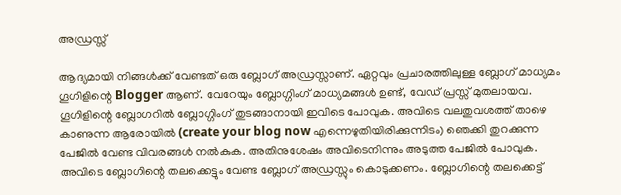അഡ്രസ്സ്

ആദ്യമായി നിങ്ങള്‍ക്ക് വേണ്ടത് ഒരു ബ്ലോഗ് അഡ്രസ്സാണ്. ഏറ്റവും പ്രചാരത്തിലുള്ള ബ്ലോഗ് മാധ്യമം ഗൂഗിളിന്റെ Blogger ആണ്. വേറേയും ബ്ലോഗ്ഗിംഗ് മാധ്യമങ്ങള്‍ ഉണ്ട്, വേഡ് പ്രസ്സ് മുതലായവ. ഗൂഗിളിന്റെ ബ്ലോഗറില്‍ ബ്ലോഗ്ഗിംഗ് തുടങ്ങാ‍നായി ഇവിടെ പോവുക. അവിടെ വലതുവശത്ത് താഴെ കാണുന്ന ആരോയില്‍ (create your blog now എന്നെഴുതിയിരിക്കുന്നിടം) ഞെക്കി തുറക്കുന്ന പേജില്‍ വേണ്ട വിവരങ്ങള്‍ നല്‍കുക. അതിനുശേഷം അവിടെനിന്നും അടുത്ത പേജില്‍ പോവുക. അവിടെ ബ്ലോഗിന്റെ തലക്കെട്ടും വേണ്ട ബ്ലോഗ് അഡ്രസ്സും കൊടുക്കണം. ബ്ലോഗിന്റെ തലക്കെട്ട്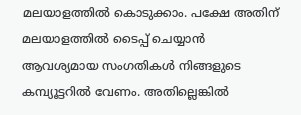മലയാളത്തില്‍ കൊടുക്കാം. പക്ഷേ അതിന് മലയാളത്തില്‍ ടൈപ്പ് ചെയ്യാന്‍ ആവശ്യമായ സംഗതികള്‍ നിങ്ങളുടെ കമ്പ്യൂട്ടറില്‍ വേണം. അതില്ലെങ്കില്‍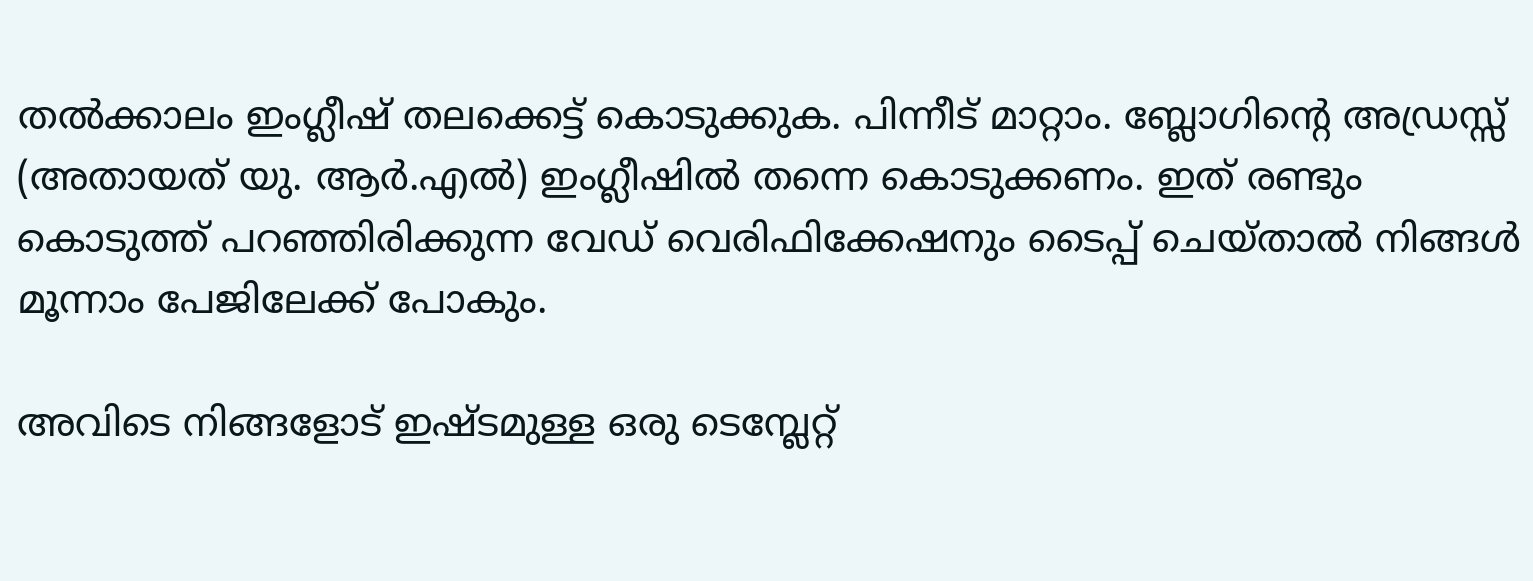തല്‍ക്കാലം ഇംഗ്ലീഷ് തലക്കെട്ട് കൊടുക്കുക. പിന്നീട് മാറ്റാം. ബ്ലോഗിന്റെ അഡ്രസ്സ് (അതായത് യു. ആര്‍.എല്‍) ഇംഗ്ലീഷില്‍ തന്നെ കൊടുക്കണം. ഇത് രണ്ടും കൊടുത്ത് പറഞ്ഞിരിക്കുന്ന വേഡ് വെരിഫിക്കേഷനും ടൈപ്പ് ചെയ്താല്‍ നിങ്ങള്‍ മൂന്നാം പേജിലേക്ക് പോകും.

അവിടെ നിങ്ങളോട് ഇഷ്ടമുള്ള ഒരു ടെമ്പ്ലേറ്റ്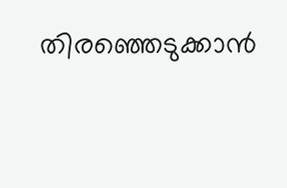തിരഞ്ഞെടുക്കാന്‍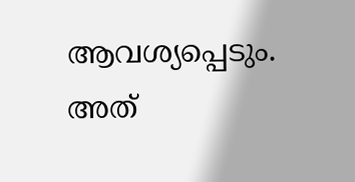ആവശ്യപ്പെടും. അത്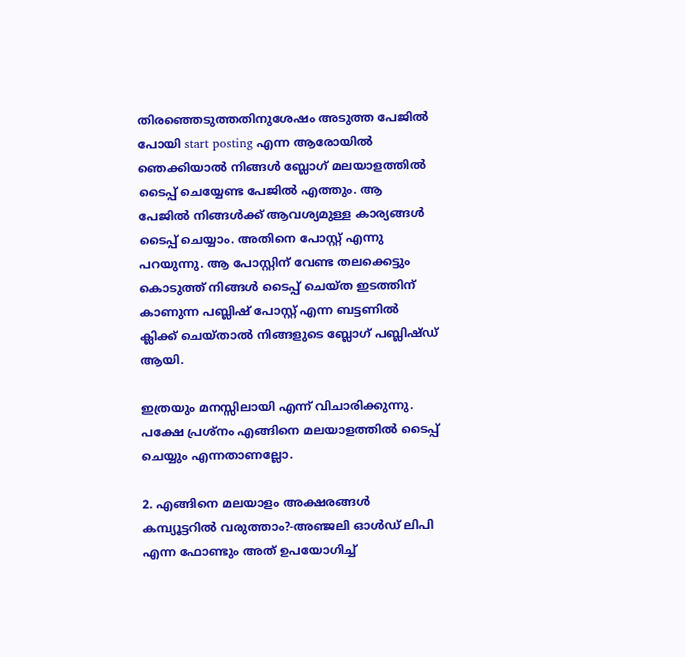തിരഞ്ഞെടുത്തതിനുശേഷം അടുത്ത പേജില്‍ പോയി start posting എന്ന ആരോയില്‍ ഞെക്കിയാല്‍ നിങ്ങള്‍ ബ്ലോഗ് മലയാളത്തില്‍ ടൈപ്പ് ചെയ്യേണ്ട പേജില്‍ എത്തും. ആ പേജില്‍ നിങ്ങള്‍ക്ക് ആവശ്യമുള്ള കാര്യങ്ങള്‍ ടൈപ്പ് ചെയ്യാം. അതിനെ പോസ്റ്റ് എന്നു പറയുന്നു. ആ പോസ്റ്റിന് വേണ്ട തലക്കെട്ടും കൊടുത്ത് നിങ്ങള്‍ ടൈപ്പ് ചെയ്ത ഇടത്തിന് കാണുന്ന പബ്ലിഷ് പോസ്റ്റ് എന്ന ബട്ടണില്‍ ക്ലിക്ക് ചെയ്‌താല്‍ നിങ്ങളുടെ ബ്ലോഗ് പബ്ലിഷ്ഡ് ആയി.

ഇത്രയും മനസ്സിലായി എന്ന് വിചാരിക്കുന്നു. പക്ഷേ പ്രശ്നം എങ്ങിനെ മലയാളത്തില്‍ ടൈപ്പ് ചെയ്യും എന്നതാണല്ലോ.

2. എങ്ങിനെ മലയാളം അക്ഷരങ്ങള്‍ കമ്പ്യൂട്ടറില്‍ വരുത്താം?-അഞ്ജലി ഓള്‍ഡ് ലിപി എന്ന ഫോണ്ടും അത് ഉപയോഗിച്ച്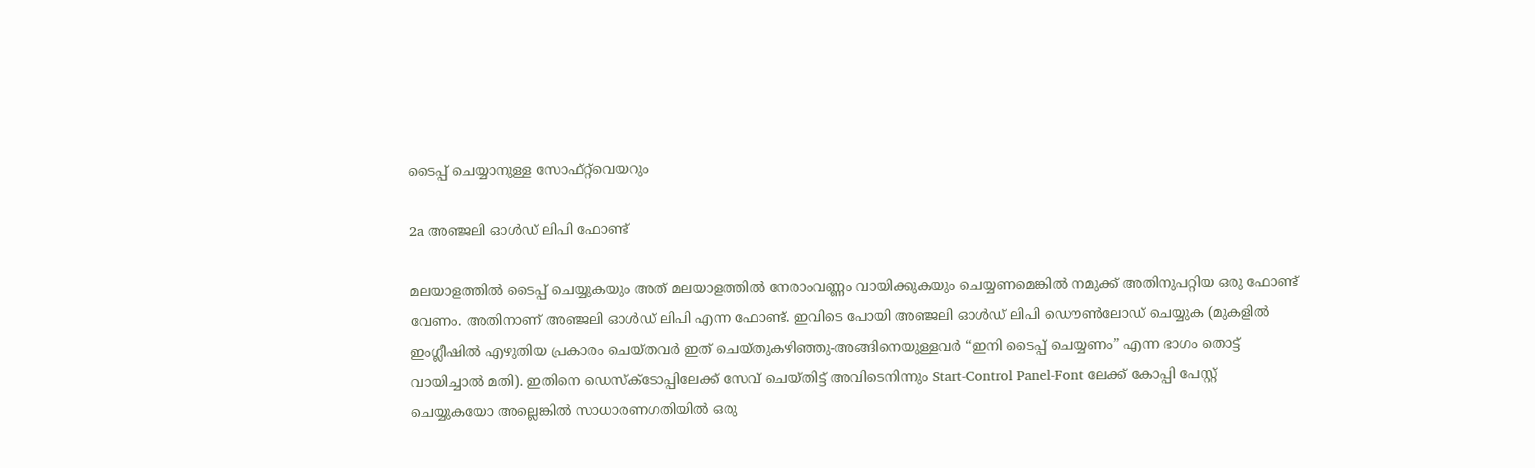ടൈപ്പ് ചെയ്യാനുള്ള സോഫ്റ്റ്‌വെയറും

2a അഞ്ജലി ഓള്‍ഡ് ലിപി ഫോണ്ട്

മലയാളത്തില്‍ ടൈപ്പ് ചെയ്യുകയും അത് മലയാളത്തില്‍ നേരാംവണ്ണം വായിക്കുകയും ചെയ്യണമെങ്കില്‍ നമുക്ക് അതിനുപറ്റിയ ഒരു ഫോണ്ട് വേണം. അതിനാണ് അഞ്ജലി ഓള്‍ഡ് ലിപി എന്ന ഫോണ്ട്. ഇവിടെ പോയി അഞ്ജലി ഓള്‍ഡ് ലിപി ഡൌണ്‍ലോഡ് ചെയ്യുക (മുകളില്‍ ഇംഗ്ലീഷില്‍ എഴുതിയ പ്രകാരം ചെയ്തവര്‍ ഇത് ചെ‌യ്തുകഴിഞ്ഞു-അങ്ങിനെയുള്ളവര്‍ “ഇനി ടൈപ്പ് ചെയ്യണം” എന്ന ഭാഗം തൊട്ട് വായിച്ചാല്‍ മതി). ഇതിനെ ഡെസ്‌ക്‍ടോപ്പിലേക്ക് സേവ് ചെയ്തിട്ട് അവിടെനിന്നും Start-Control Panel-Font ലേക്ക് കോപ്പി പേസ്റ്റ് ചെയ്യുകയോ അല്ലെങ്കില്‍ സാധാരണഗതിയില്‍ ഒരു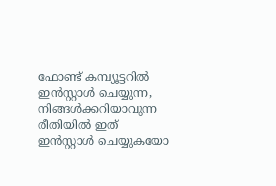ഫോണ്ട് കമ്പ്യൂട്ടറില്‍ ഇന്‍സ്റ്റാള്‍ ചെയ്യുന്ന, നിങ്ങള്‍ക്കറിയാവുന്ന രീതിയില്‍ ഇത് ഇന്‍സ്റ്റാള്‍ ചെയ്യുകയോ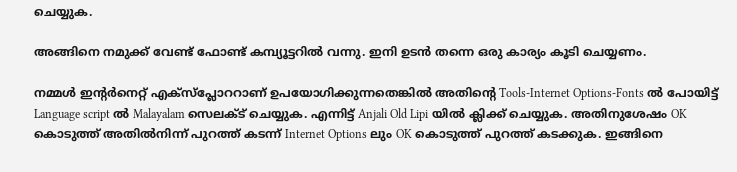ചെയ്യുക.

അങ്ങിനെ നമുക്ക് വേണ്ട് ഫോണ്ട് കമ്പ്യൂട്ടറില്‍ വന്നു. ഇനി ഉടന്‍ തന്നെ ഒരു കാര്യം കൂടി ചെയ്യണം.

നമ്മള്‍ ഇന്റര്‍നെറ്റ് എക്സ്‌പ്ലോററാണ് ഉപയോഗിക്കുന്നതെങ്കില്‍ അതിന്റെ Tools-Internet Options-Fonts ല്‍ പോയിട്ട് Language script ല്‍ Malayalam സെലക്ട് ചെയ്യുക. എന്നിട്ട് Anjali Old Lipi യില്‍ ക്ലിക്ക് ചെയ്യുക. അതിനുശേഷം OK കൊടുത്ത് അതില്‍നിന്ന് പുറത്ത് കടന്ന് Internet Options ലും OK കൊടുത്ത് പുറത്ത് കടക്കുക. ഇങ്ങിനെ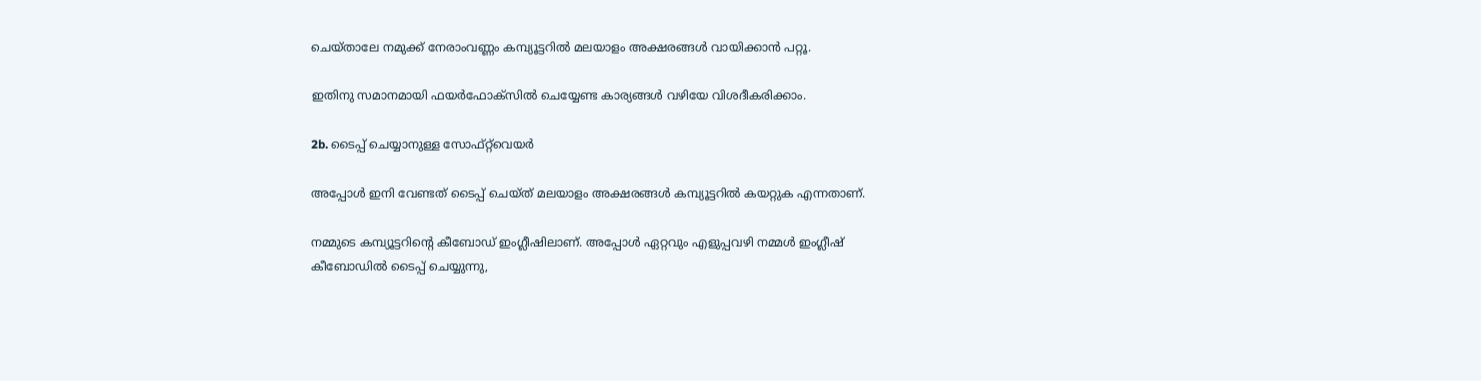ചെയ്‌താലേ നമുക്ക് നേരാംവണ്ണം കമ്പ്യൂട്ടറില്‍ മലയാളം അക്ഷരങ്ങള്‍ വായിക്കാന്‍ പറ്റൂ.

ഇതിനു സമാനമായി ഫയര്‍ഫോക്സില്‍ ചെയ്യേണ്ട കാര്യങ്ങള്‍ വഴിയേ വിശദീകരിക്കാം.

2b. ടൈപ്പ് ചെയ്യാനുള്ള സോഫ്റ്റ്‌വെയര്‍

അപ്പോള്‍ ഇനി വേണ്ടത് ടൈപ്പ് ചെയ്‌ത് മലയാളം അക്ഷരങ്ങള്‍ കമ്പ്യൂട്ടറില്‍ കയറ്റുക എന്നതാണ്.

നമ്മുടെ കമ്പ്യൂട്ടറിന്റെ കീബോഡ് ഇംഗ്ലീഷിലാണ്. അപ്പോള്‍ ഏറ്റവും എളുപ്പവഴി നമ്മള്‍ ഇംഗ്ലീഷ് കീബോഡില്‍ ടൈപ്പ് ചെയ്യുന്നു,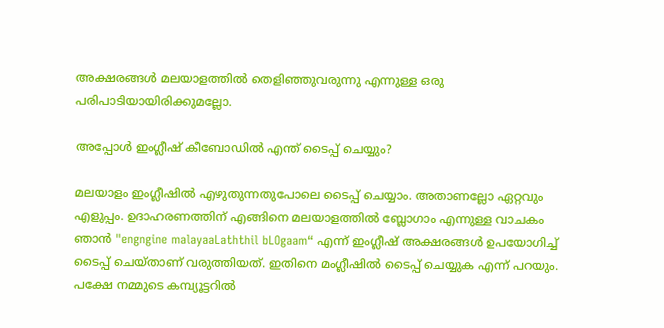അക്ഷരങ്ങള്‍ മലയാളത്തില്‍ തെളിഞ്ഞുവരുന്നു എന്നുള്ള ഒരു പരിപാടിയായിരിക്കുമല്ലോ.

അപ്പോള്‍ ഇംഗ്ലീഷ് കീബോഡില്‍ എന്ത് ടൈപ്പ് ചെയ്യും?

മലയാളം ഇംഗ്ലീഷില്‍ എഴുതുന്നതുപോലെ ടൈപ്പ് ചെയ്യാം. അതാണല്ലോ ഏറ്റവും എളുപ്പം. ഉദാഹരണത്തിന് എങ്ങിനെ മലയാളത്തില്‍ ബ്ലോഗാം എന്നുള്ള വാചകം ഞാന്‍ "engngine malayaaLaththil bLOgaam“ എന്ന് ഇംഗ്ലീഷ് അക്ഷരങ്ങള്‍ ഉപയോഗിച്ച് ടൈപ്പ് ചെയ്താണ് വരുത്തിയത്. ഇതിനെ മംഗ്ലീഷില്‍ ടൈപ്പ് ചെയ്യുക എന്ന് പറയും. പക്ഷേ നമ്മുടെ കമ്പ്യൂട്ടറില്‍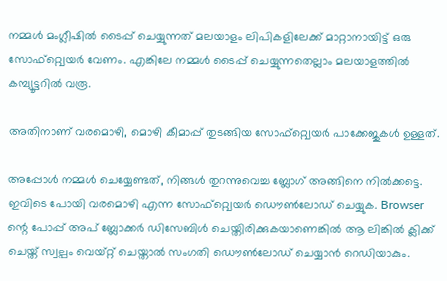നമ്മള്‍ മംഗ്ലീഷില്‍ ടൈപ്പ് ചെയ്യുന്നത് മലയാളം ലിപികളിലേക്ക് മാറ്റാനായിട്ട് ഒരു സോഫ്റ്റ്വെയര്‍ വേണം. എങ്കിലേ നമ്മള്‍ ടൈപ്പ് ചെയ്യുന്നതെല്ലാം മലയാളത്തില്‍ കമ്പ്യൂട്ടറില്‍ വരൂ.

അതിനാണ് വരമൊഴി, മൊഴി കീമാപ്പ് തുടങ്ങിയ സോഫ്റ്റ്വെയര്‍ പാക്കേജുകള്‍ ഉള്ളത്.

അപ്പോള്‍ നമ്മള്‍ ചെയ്യേണ്ടത്, നിങ്ങള്‍ തുറന്നുവെച്ച ബ്ലോഗ് അങ്ങിനെ നില്‍ക്കട്ടെ. ഇവിടെ പോയി വരമൊഴി എന്ന സോഫ്റ്റ്വെയര്‍ ഡൌണ്‍ലോഡ് ചെയ്യുക. Browser ന്റെ പോപ്പ് അപ് ബ്ലോക്കര്‍ ഡിസേബിള്‍ ചെയ്തിരിക്കുകയാണെങ്കില്‍ ആ ലിങ്കില്‍ ക്ലിക്ക് ചെയ്ത് സ്വല്പം വെയ്‌റ്റ് ചെയ്താല്‍ സംഗതി ഡൌണ്‍ലോഡ് ചെയ്യാന്‍ റെഡിയാകും.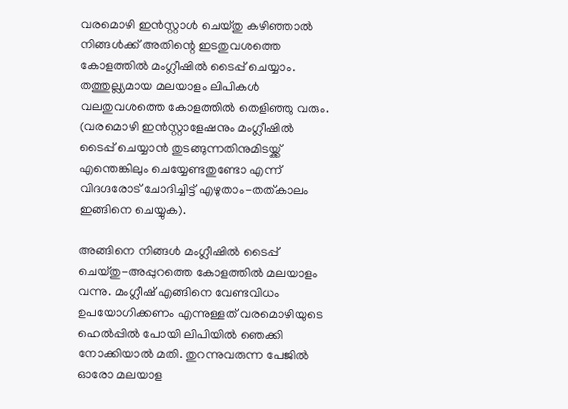വരമൊഴി ഇന്‍‌സ്റ്റാള്‍ ചെയ്തു കഴിഞ്ഞാല്‍ നിങ്ങള്‍ക്ക് അതിന്റെ ഇടതുവശത്തെ കോളത്തില്‍ മംഗ്ലീഷില്‍ ടൈപ്പ് ചെയ്യാം. തത്തുല്ല്യമായ മലയാളം ലിപികള്‍ വലതുവശത്തെ കോളത്തില്‍ തെളിഞ്ഞു വരും. (വരമൊഴി ഇന്‍സ്റ്റാളേഷനും മംഗ്ലീഷില്‍ ടൈപ്പ് ചെയ്യാന്‍ തുടങ്ങുന്നതിനുമിടയ്ക്ക് എന്തെങ്കിലും ചെയ്യേണ്ടതുണ്ടോ എന്ന് വിദഗ്ദരോട് ചോദിച്ചിട്ട് എഴുതാം-തത്‌കാലം ഇങ്ങിനെ ചെയ്യുക).

അങ്ങിനെ നിങ്ങള്‍ മംഗ്ലീഷില്‍ ടൈപ്പ് ചെയ്തു-അപ്പുറത്തെ കോളത്തില്‍ മലയാളം വന്നു. മംഗ്ലീഷ് എങ്ങിനെ വേണ്ടവിധം ഉപയോഗിക്കണം എന്നുള്ളത് വരമൊഴിയുടെ ഹെല്‍പ്പില്‍ പോയി ലിപിയില്‍ ഞെക്കി നോക്കിയാല്‍ മതി. തുറന്നുവരുന്ന പേജില്‍ ഓരോ മലയാള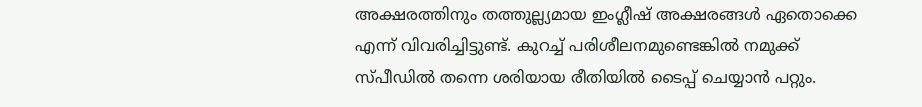അക്ഷരത്തിനും തത്തുല്ല്യമായ ഇംഗ്ലീഷ് അക്ഷരങ്ങള്‍ ഏതൊക്കെ എന്ന് വിവരിച്ചിട്ടുണ്ട്. കുറച്ച് പരിശീലനമുണ്ടെങ്കില്‍ നമുക്ക് സ്പീഡില്‍ തന്നെ ശരിയായ രീതിയില്‍ ടൈപ്പ് ചെയ്യാന്‍ പറ്റും.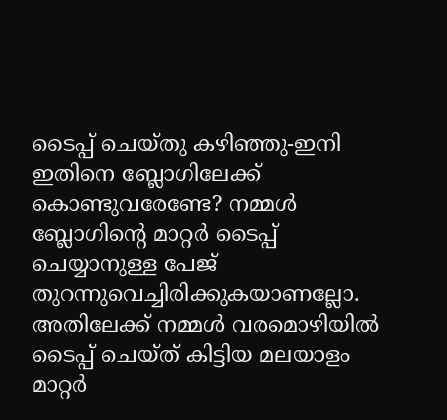ടൈപ്പ് ചെയ്തു കഴിഞ്ഞു-ഇനി ഇതിനെ ബ്ലോഗിലേക്ക് കൊണ്ടുവരേണ്ടേ? നമ്മള്‍ ബ്ലോഗിന്റെ മാറ്റര്‍ ടൈപ്പ് ചെയ്യാനുള്ള പേജ് തുറന്നുവെച്ചിരിക്കുകയാണല്ലോ. അതിലേക്ക് നമ്മള്‍ വരമൊഴിയില്‍ ടൈപ്പ് ചെയ്ത് കിട്ടിയ മലയാളം മാറ്റര്‍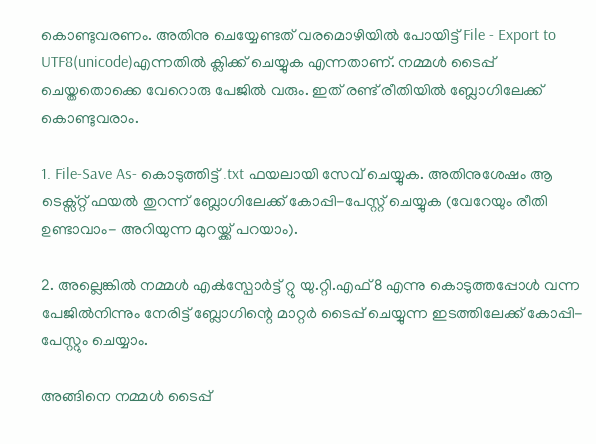കൊണ്ടുവരണം. അതിനു ചെയ്യേണ്ടത് വരമൊഴിയില്‍ പോയിട്ട് File - Export to UTF8(unicode)എന്നതില്‍ ക്ലിക്ക് ചെയ്യുക എന്നതാണ്. നമ്മള്‍ ടൈപ്പ് ചെയ്തതൊക്കെ വേറൊരു പേജില്‍ വരും. ഇത് രണ്ട് രീതിയില്‍ ബ്ലോഗിലേക്ക് കൊണ്ടുവരാം.

1. File-Save As- കൊടുത്തിട്ട് .txt ഫയലായി സേവ് ചെയ്യുക. അതിനുശേഷം ആ ടെക്സ്റ്റ് ഫയല്‍ തുറന്ന് ബ്ലോഗിലേക്ക് കോപ്പി-പേസ്റ്റ് ചെയ്യുക (വേറേയും രീതി ഉണ്ടാവാം- അറിയുന്ന മുറയ്ക്ക് പറയാം).

2. അല്ലെങ്കില്‍ നമ്മള്‍ എക്‍സ്പോര്‍ട്ട് റ്റു യു.റ്റി.എഫ്8 എന്നു കൊടുത്തപ്പോള്‍ വന്ന പേജില്‍നിന്നും നേരിട്ട് ബ്ലോഗിന്റെ മാറ്റര്‍ ടൈപ്പ് ചെയ്യുന്ന ഇടത്തിലേക്ക് കോപ്പി-പേസ്റ്റും ചെയ്യാം.

അങ്ങിനെ നമ്മള്‍ ടൈപ്പ്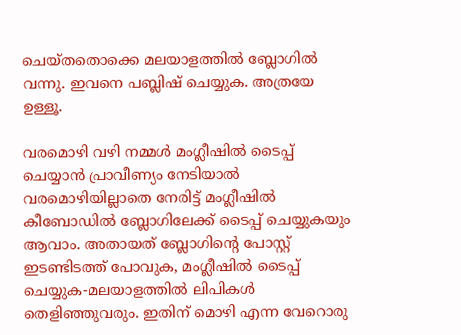ചെയ്‌തതൊക്കെ മലയാളത്തില്‍ ബ്ലോഗില്‍ വന്നു. ഇവനെ പബ്ലിഷ് ചെയ്യുക. അത്രയേ ഉള്ളൂ.

വരമൊഴി വഴി നമ്മള്‍ മംഗ്ലീഷില്‍ ടൈപ്പ് ചെയ്യാന്‍ പ്രാവീണ്യം നേടിയാല്‍ വരമൊഴിയില്ലാതെ നേരിട്ട് മംഗ്ലീഷില്‍ കീബോഡില്‍ ബ്ലോഗിലേക്ക് ടൈപ്പ് ചെയ്യുകയും ആവാം. അതായത് ബ്ലോഗിന്റെ പോസ്റ്റ് ഇടണ്ടിടത്ത് പോവുക, മംഗ്ലീഷില്‍ ടൈപ്പ് ചെയ്യുക-മലയാളത്തില്‍ ലിപികള്‍ തെളിഞ്ഞുവരും. ഇതിന് മൊഴി എന്ന വേറൊരു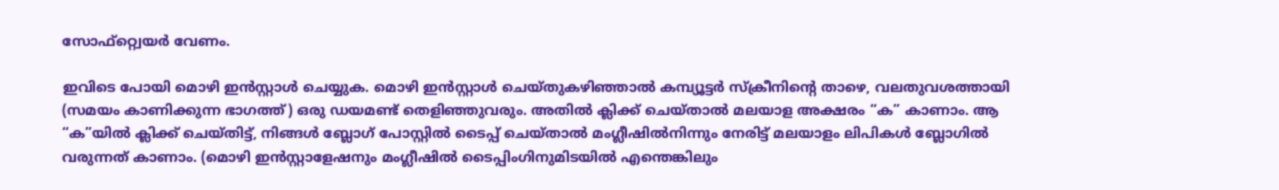സോഫ്റ്റ്വെയര്‍ വേണം.

ഇവിടെ പോയി മൊഴി ഇന്‍‌സ്റ്റാള്‍ ചെയ്യുക. മൊഴി ഇന്‍സ്റ്റാള്‍ ചെ‌യ്തുകഴിഞ്ഞാല്‍ കമ്പ്യൂട്ടര്‍ സ്ക്രീനിന്റെ താഴെ, വലതുവശത്തായി (സമയം കാണിക്കുന്ന ഭാഗത്ത്) ഒരു ഡയമണ്ട് തെളിഞ്ഞുവരും. അതില്‍ ക്ലിക്ക് ചെയ്താല്‍ മലയാള അക്ഷരം “ക” കാണാം. ആ “ക”യില്‍ ക്ലിക്ക് ചെയ്‌തിട്ട്, നിങ്ങള്‍ ബ്ലോഗ് പോസ്റ്റില്‍ ടൈപ്പ് ചെയ്താല്‍ മംഗ്ലീഷില്‍നിന്നും നേരിട്ട് മലയാളം ലിപികള്‍ ബ്ലോഗില്‍ വരുന്നത് കാണാം. (മൊഴി ഇന്‍സ്റ്റാളേഷനും മംഗ്ലീഷില്‍ ടൈപ്പിംഗിനുമിടയില്‍ എന്തെങ്കിലും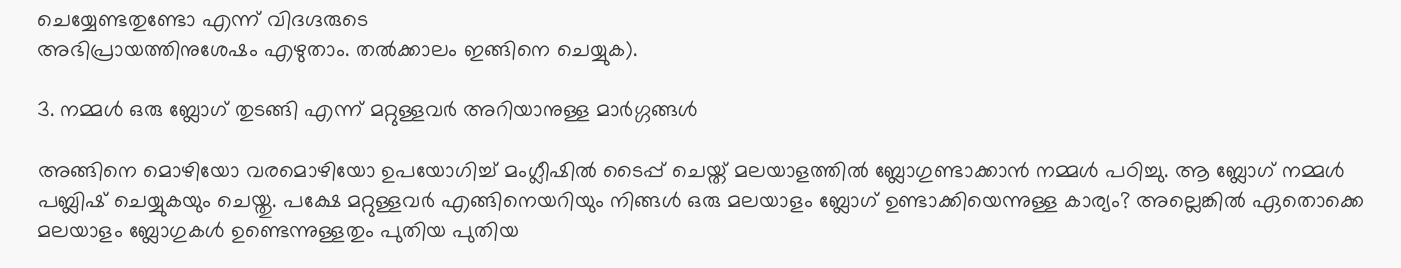ചെയ്യേണ്ടതുണ്ടോ എന്ന് വിദഗ്ദരുടെ
അഭിപ്രായത്തിനുശേഷം എഴുതാം. തല്‍ക്കാലം ഇങ്ങിനെ ചെയ്യുക).

3. നമ്മള്‍ ഒരു ബ്ലോഗ് തുടങ്ങി എന്ന് മറ്റുള്ളവര്‍ അറിയാനുള്ള മാര്‍ഗ്ഗങ്ങള്‍

അങ്ങിനെ മൊഴിയോ വരമൊഴിയോ ഉപയോഗിച്ച് മംഗ്ലീഷില്‍ ടൈപ്പ് ചെയ്ത് മലയാളത്തില്‍ ബ്ലോഗുണ്ടാക്കാന്‍ നമ്മള്‍ പഠിച്ചു. ആ ബ്ലോഗ് നമ്മള്‍ പബ്ലിഷ് ചെയ്യുകയും ചെയ്തു. പക്ഷേ മറ്റുള്ളവര്‍ എങ്ങിനെയറിയും നിങ്ങള്‍ ഒരു മലയാളം ബ്ലോഗ് ഉണ്ടാക്കിയെന്നുള്ള കാര്യം? അല്ലെങ്കില്‍ ഏതൊക്കെ മലയാളം ബ്ലോഗുകള്‍ ഉണ്ടെന്നുള്ളതും പുതിയ പുതിയ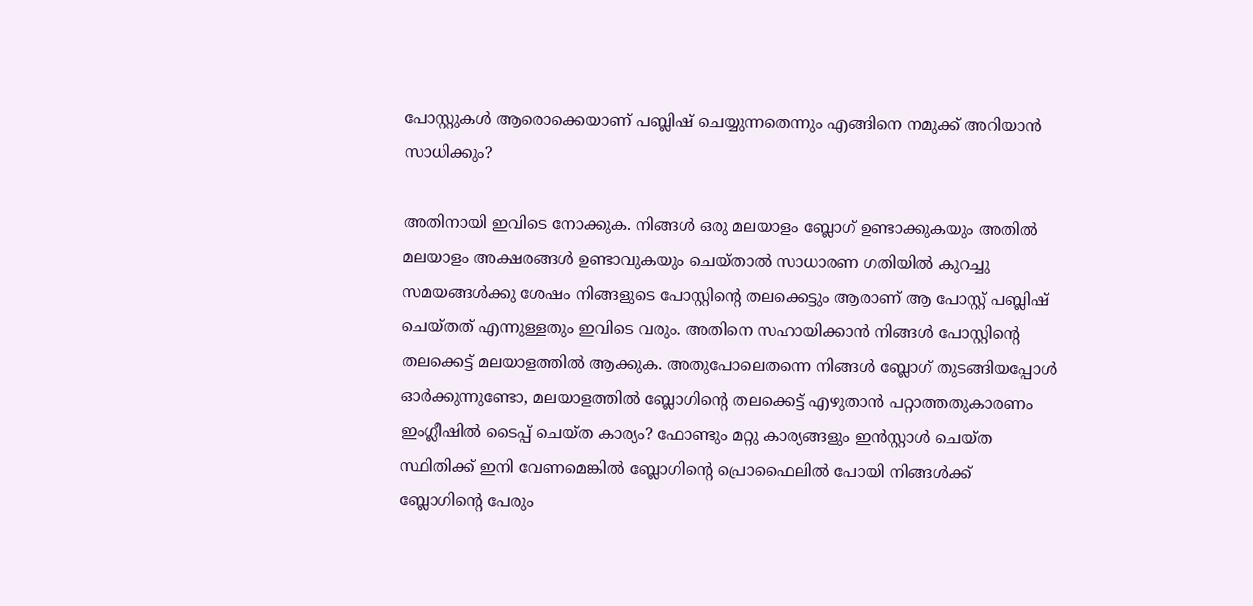പോസ്റ്റുകള്‍ ആരൊക്കെയാണ് പബ്ലിഷ് ചെയ്യുന്നതെന്നും എങ്ങിനെ നമുക്ക് അറിയാന്‍ സാധിക്കും?

അതിനായി ഇവിടെ നോക്കുക. നിങ്ങള്‍ ഒരു മലയാളം ബ്ലോഗ് ഉണ്ടാക്കുകയും അതില്‍ മലയാളം അക്ഷരങ്ങള്‍ ഉണ്ടാവുകയും ചെയ്‌താല്‍ സാധാരണ ഗതിയില്‍ കുറച്ചു സമയങ്ങള്‍ക്കു ശേഷം നിങ്ങളുടെ പോസ്റ്റിന്റെ തലക്കെട്ടും ആരാണ് ആ പോസ്റ്റ് പബ്ലിഷ് ചെയ്തത് എന്നുള്ളതും ഇവിടെ വരും. അതിനെ സഹായിക്കാന്‍ നിങ്ങള്‍ പോസ്റ്റിന്റെ തലക്കെട്ട് മലയാളത്തില്‍ ആക്കുക. അതുപോലെതന്നെ നിങ്ങള്‍ ബ്ലോഗ് തുടങ്ങിയപ്പോള്‍ ഓര്‍ക്കുന്നുണ്ടോ, മലയാളത്തില്‍ ബ്ലോഗിന്റെ തലക്കെട്ട് എഴുതാന്‍ പറ്റാത്തതുകാരണം ഇംഗ്ലീഷില്‍ ടൈപ്പ് ചെയ്‌ത കാര്യം? ഫോണ്ടും മറ്റു കാര്യങ്ങളും ഇന്‍സ്റ്റാള്‍ ചെയ്ത സ്ഥിതിക്ക് ഇനി വേണമെങ്കില്‍ ബ്ലോഗിന്റെ പ്രൊഫൈലില്‍ പോയി നിങ്ങള്‍ക്ക് ബ്ലോഗിന്റെ പേരും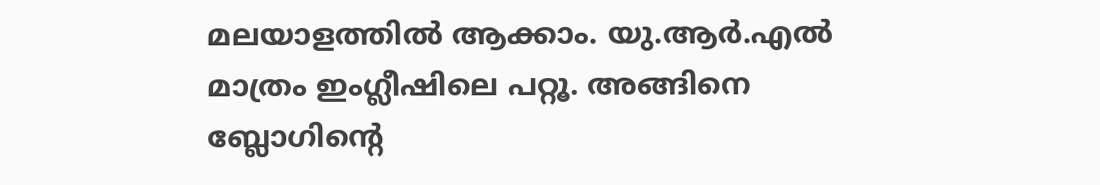മലയാളത്തില്‍ ആക്കാം. യു.ആര്‍.എല്‍ മാത്രം ഇംഗ്ലീഷിലെ പറ്റൂ. അങ്ങിനെ ബ്ലോഗിന്റെ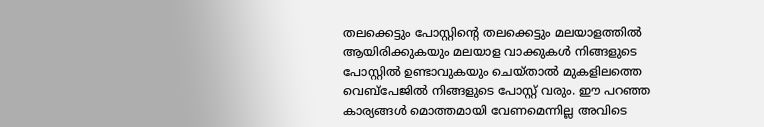തലക്കെട്ടും പോസ്റ്റിന്റെ തലക്കെട്ടും മലയാളത്തില്‍ ആയിരിക്കുകയും മലയാള വാക്കുകള്‍ നിങ്ങളുടെ പോസ്റ്റില്‍ ഉണ്ടാവുകയും ചെയ്‌താല്‍ മുകളിലത്തെ വെബ്‌പേജില്‍ നിങ്ങളുടെ പോസ്റ്റ് വരും. ഈ പറഞ്ഞ കാര്യങ്ങള്‍ മൊത്തമായി വേണമെന്നില്ല അവിടെ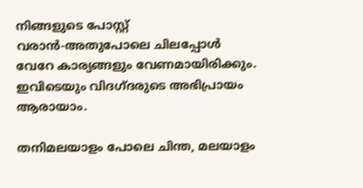നിങ്ങളുടെ പോസ്റ്റ് വരാന്‍-അതുപോലെ ചിലപ്പോള്‍ വേറേ കാര്യങ്ങളും വേണമായിരിക്കും. ഇവിടെയും വിദഗ്ദരുടെ അഭിപ്രായം ആരായാം.

തനിമലയാളം പോലെ ചിന്ത, മലയാളം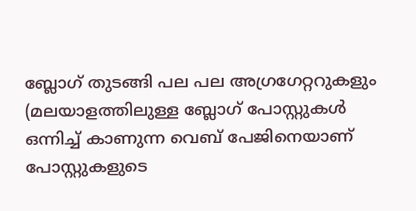ബ്ലോഗ് തുടങ്ങി പല പല അഗ്രഗേറ്ററുകളും (മലയാളത്തിലുള്ള ബ്ലോഗ് പോസ്റ്റുകള്‍ ഒന്നിച്ച് കാണുന്ന വെബ് പേജിനെയാണ് പോസ്റ്റുകളുടെ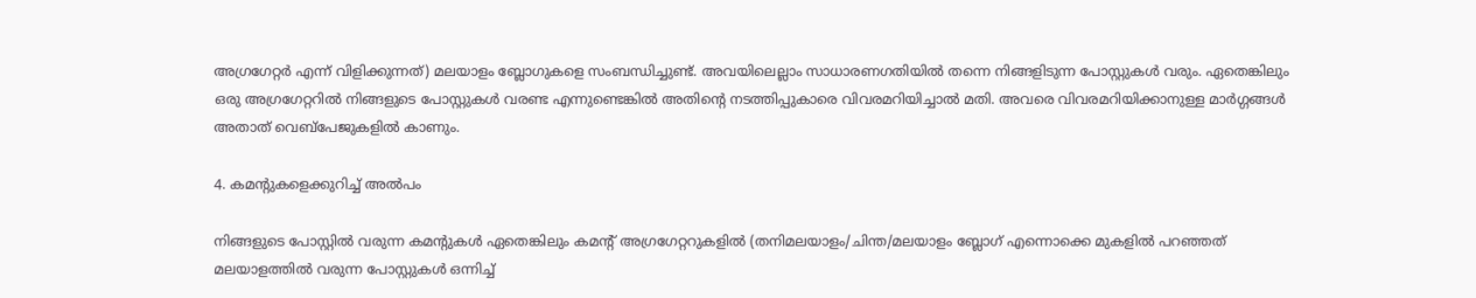അഗ്രഗേറ്റര്‍ എന്ന് വിളിക്കുന്നത്) മലയാളം ബ്ലോഗുകളെ സംബന്ധിച്ചുണ്ട്. അവയിലെല്ലാം സാധാരണഗതിയില്‍ തന്നെ നിങ്ങളിടുന്ന പോസ്റ്റുകള്‍ വരും. ഏതെങ്കിലും ഒരു അഗ്രഗേറ്ററില്‍ നിങ്ങളുടെ പോസ്റ്റുകള്‍ വരണ്ട എന്നുണ്ടെങ്കില്‍ അതിന്റെ നടത്തിപ്പുകാരെ വിവരമറിയിച്ചാല്‍ മതി. അവരെ വിവരമറിയിക്കാനുള്ള മാര്‍ഗ്ഗങ്ങള്‍ അതാത് വെബ്‌പേജുകളില്‍ കാണും.

4. കമന്റുകളെക്കുറിച്ച് അല്‍‌പം

നിങ്ങളുടെ പോസ്റ്റില്‍ വരുന്ന കമന്റുകള്‍ ഏതെങ്കിലും കമന്റ് അഗ്രഗേറ്ററുകളില്‍ (തനിമലയാളം/ചിന്ത/മലയാളം ബ്ലോഗ് എന്നൊക്കെ മുകളില്‍ പറഞ്ഞത് മലയാളത്തില്‍ വരുന്ന പോസ്റ്റുകള്‍ ഒന്നിച്ച്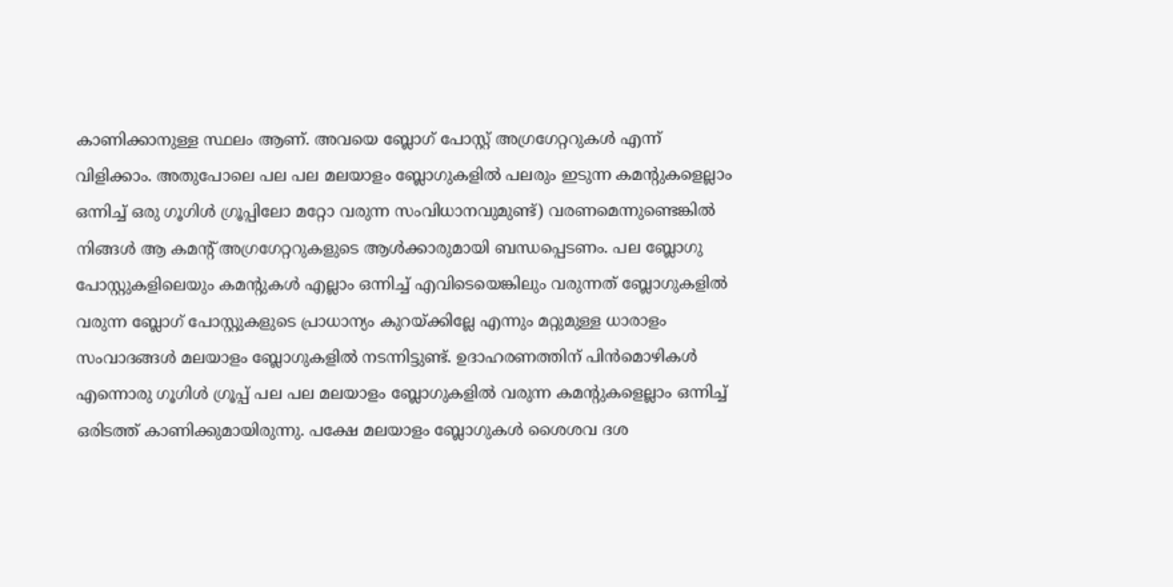കാണിക്കാനുള്ള സ്ഥലം ആണ്. അവയെ ബ്ലോഗ് പോസ്റ്റ് അഗ്രഗേറ്ററുകള്‍ എന്ന് വിളിക്കാം. അതുപോലെ പല പല മലയാളം ബ്ലോഗുകളില്‍ പലരും ഇടുന്ന കമന്റുകളെല്ലാം ഒന്നിച്ച് ഒരു ഗൂഗിള്‍ ഗ്രൂപ്പിലോ മറ്റോ വരുന്ന സംവിധാനവുമുണ്ട്) വരണമെന്നുണ്ടെങ്കില്‍ നിങ്ങള്‍ ആ കമന്റ് അഗ്രഗേറ്ററുകളുടെ ആള്‍ക്കാരുമായി ബന്ധപ്പെടണം. പല ബ്ലോഗു പോസ്റ്റുകളിലെയും കമന്റുകള്‍ എല്ലാം ഒന്നിച്ച് എവിടെയെങ്കിലും വരുന്നത് ബ്ലോഗുകളില്‍ വരുന്ന ബ്ലോഗ് പോസ്റ്റുകളുടെ പ്രാധാന്യം കുറയ്ക്കില്ലേ എന്നും മറ്റുമുള്ള ധാരാളം സംവാദങ്ങള്‍ മലയാളം ബ്ലോഗുകളില്‍ നടന്നിട്ടുണ്ട്. ഉദാഹരണത്തിന് പിന്‍‌മൊഴികള്‍ എന്നൊരു ഗൂഗിള്‍ ഗ്രൂപ്പ് പല പല മലയാളം ബ്ലോഗുകളില്‍ വരുന്ന കമന്റുകളെല്ലാം ഒന്നിച്ച് ഒരിടത്ത് കാണിക്കുമായിരുന്നു. പക്ഷേ മലയാളം ബ്ലോഗുകള്‍ ശൈശവ ദശ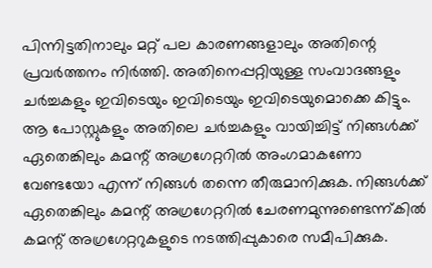പിന്നിട്ടതിനാലും മറ്റ് പല കാരണങ്ങളാലും അതിന്റെ പ്രവര്‍ത്തനം നിര്‍ത്തി. അതിനെപ്പറ്റിയുള്ള സംവാദങ്ങളും ചര്‍ച്ചകളും ഇവിടെയും ഇവിടെയും ഇവിടെയുമൊക്കെ കിട്ടും. ആ പോസ്റ്റുകളും അതിലെ ചര്‍ച്ചകളും വായിച്ചിട്ട് നിങ്ങള്‍ക്ക് ഏതെങ്കിലും കമന്റ് അഗ്രഗേറ്ററില്‍ അംഗമാകണോ വേണ്ടയോ എന്ന് നിങ്ങള്‍ തന്നെ തീരുമാനിക്കുക. നിങ്ങള്‍ക്ക് ഏതെങ്കിലും കമന്റ് അഗ്രഗേറ്ററില്‍ ചേരണമുന്നുണ്ടെന്ന്കില്‍ കമന്റ് അഗ്രഗേറ്ററുകളുടെ നടത്തിപ്പുകാരെ സമീപിക്കുക.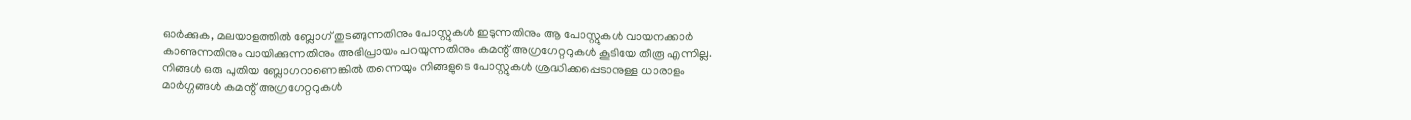ഓര്‍ക്കുക, മലയാളത്തില്‍ ബ്ലോഗ് തുടങ്ങുന്നതിനും പോസ്റ്റുകള്‍ ഇടുന്നതിനും ആ പോസ്റ്റുകള്‍ വായനക്കാര്‍ കാണുന്നതിനും വായിക്കുന്നതിനും അഭിപ്രായം പറയുന്നതിനും കമന്റ് അഗ്രഗേറ്ററുകള്‍ കൂടിയേ തീരൂ എന്നില്ല. നിങ്ങള്‍ ഒരു പുതിയ ബ്ലോഗറാണെങ്കില്‍ തന്നെയും നിങ്ങളുടെ പോസ്റ്റുകള്‍ ശ്രദ്ധിക്കപ്പെടാനുള്ള ധാരാളം മാര്‍ഗ്ഗങ്ങള്‍ കമന്റ് അഗ്രഗേറ്ററുകള്‍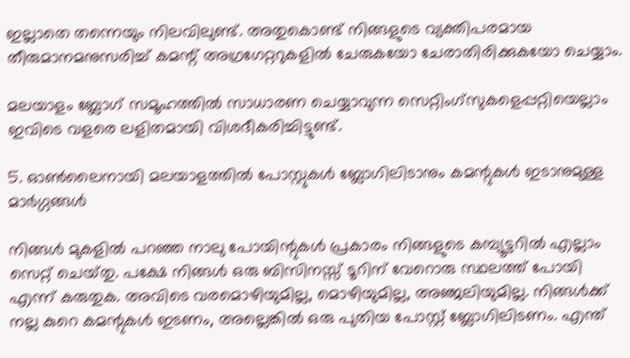ഇല്ലാതെ തന്നെയും നിലവിലുണ്ട്. അതുകൊണ്ട് നിങ്ങളുടെ വ്യക്തിപരമായ തീരുമാനമനുസരിച്ച് കമന്റ് അഗ്രഗേറ്ററുകളില്‍ ചേരുകയോ ചേരാതിരിക്കുകയോ ചെയ്യാം.

മലയാളം ബ്ലോഗ് സമൂഹത്തില്‍ സാധാരണ ചെയ്യാവുന്ന സെറ്റിംഗ്‌സുകളെപ്പറ്റിയെല്ലാം ഇവിടെ വളരെ ലളിതമായി വിശദീകരിച്ചിട്ടുണ്ട്.

5. ഓണ്‍ലൈനായി മലയാളത്തില്‍ പോസ്റ്റുകള്‍ ബ്ലോഗിലിടാനും കമന്റുകള്‍ ഇടാനുമുള്ള മാര്‍ഗ്ഗങ്ങള്‍

നിങ്ങള്‍ മുകളില്‍ പറഞ്ഞ നാലു പോയിന്റുകള്‍ പ്രകാരം നിങ്ങളുടെ കമ്പ്യൂട്ടറില്‍ എല്ലാം സെറ്റ് ചെയ്‌തു. പക്ഷേ നിങ്ങള്‍ ഒരു ബിസിനസ്സ് ടൂറിന് വേറൊരു സ്ഥലത്ത് പോയി എന്ന് കരുതുക. അവിടെ വരമൊഴിയുമില്ല, മൊഴിയുമില്ല, അഞ്ജലിയുമില്ല. നിങ്ങള്‍ക്ക് നല്ല കുറെ കമന്റുകള്‍ ഇടണം, അല്ലെങ്കില്‍ ഒരു പുതിയ പോസ്റ്റ് ബ്ലോഗിലിടണം. എന്ത്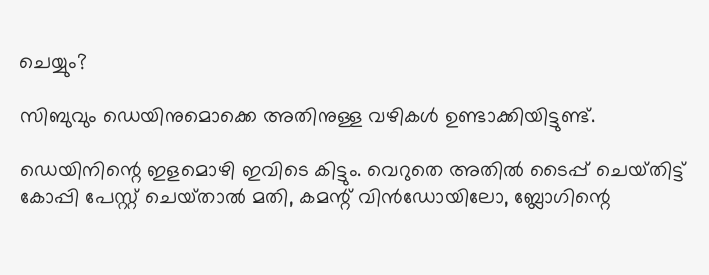ചെയ്യും?

സിബുവും ഡെയിനുമൊക്കെ അതിനുള്ള വഴികള്‍ ഉണ്ടാക്കിയിട്ടുണ്ട്.

ഡെയിനിന്റെ ഇളമൊഴി ഇവിടെ കിട്ടും. വെറുതെ അതില്‍ ടൈപ്പ് ചെയ്‌തിട്ട് കോപ്പി പേസ്റ്റ് ചെയ്‌താല്‍ മതി, കമന്റ് വിന്‍‌ഡോയിലോ, ബ്ലോഗിന്റെ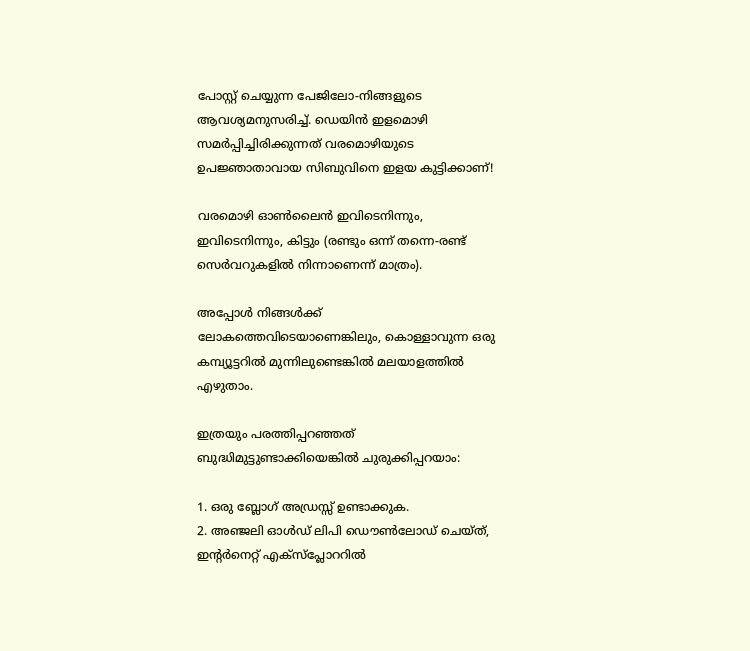പോസ്റ്റ് ചെയ്യുന്ന പേജിലോ-നിങ്ങളുടെ ആവശ്യമനുസരിച്ച്. ഡെയിന്‍ ഇളമൊഴി സമര്‍പ്പിച്ചിരിക്കുന്നത് വരമൊഴിയുടെ ഉപജ്ഞാതാവായ സിബുവിനെ ഇളയ കുട്ടിക്കാണ്!

വരമൊഴി ഓണ്‍ലൈന്‍ ഇവിടെനിന്നും, ഇവിടെനിന്നും, കിട്ടും (രണ്ടും ഒന്ന് തന്നെ-രണ്ട് സെര്‍വറുകളില്‍ നിന്നാണെന്ന് മാത്രം).

അപ്പോള്‍ നിങ്ങള്‍ക്ക് ലോകത്തെവിടെയാണെങ്കിലും, കൊള്ളാവുന്ന ഒരു കമ്പ്യൂട്ടറില്‍ മുന്നിലുണ്ടെങ്കില്‍ മലയാളത്തില്‍ എഴുതാം.

ഇത്രയും പരത്തിപ്പറഞ്ഞത് ബുദ്ധിമുട്ടുണ്ടാക്കിയെങ്കില്‍ ചുരുക്കിപ്പറയാം:

1. ഒരു ബ്ലോഗ് അഡ്രസ്സ് ഉണ്ടാക്കുക.
2. അഞ്ജലി ഓള്‍ഡ് ലിപി ഡൌണ്‍‌ലോഡ് ചെയ്ത്, ഇന്റര്‍നെറ്റ് എക്സ്‌പ്ലോററില്‍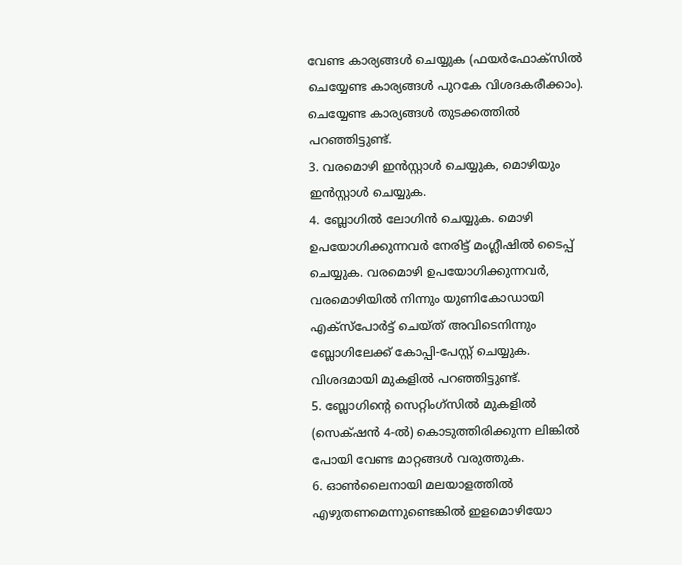വേണ്ട കാര്യങ്ങള്‍ ചെയ്യുക (ഫയര്‍ഫോക്സില്‍ ചെയ്യേണ്ട കാര്യങ്ങള്‍ പുറകേ വിശദകരീക്കാം). ചെയ്യേണ്ട കാര്യങ്ങള്‍ തുടക്കത്തില്‍ പറഞ്ഞിട്ടുണ്ട്.
3. വരമൊഴി ഇന്‍സ്റ്റാള്‍ ചെയ്യുക, മൊഴിയും ഇന്‍സ്റ്റാള്‍ ചെയ്യുക.
4. ബ്ലോഗില്‍ ലോഗിന്‍ ചെയ്യുക. മൊഴി ഉപയോഗിക്കുന്നവര്‍ നേരിട്ട് മംഗ്ലീഷില്‍ ടൈപ്പ് ചെയ്യുക. വരമൊഴി ഉപയോഗിക്കുന്നവര്‍, വരമൊഴിയില്‍ നിന്നും യുണികോഡായി എക്സ്‌പോര്‍ട്ട് ചെയ്ത് അവിടെനിന്നും ബ്ലോഗിലേക്ക് കോപ്പി-പേസ്റ്റ് ചെയ്യുക. വിശദമായി മുകളില്‍ പറഞ്ഞിട്ടുണ്ട്.
5. ബ്ലോഗിന്റെ സെറ്റിംഗ്‌സില്‍ മുകളില്‍ (സെക്‍ഷന്‍ 4-ല്‍) കൊടുത്തിരിക്കുന്ന ലിങ്കില്‍ പോയി വേണ്ട മാറ്റങ്ങള്‍ വരുത്തുക.
6. ഓണ്‍ലൈനായി മലയാളത്തില്‍ എഴുതണമെന്നുണ്ടെങ്കില്‍ ഇളമൊഴിയോ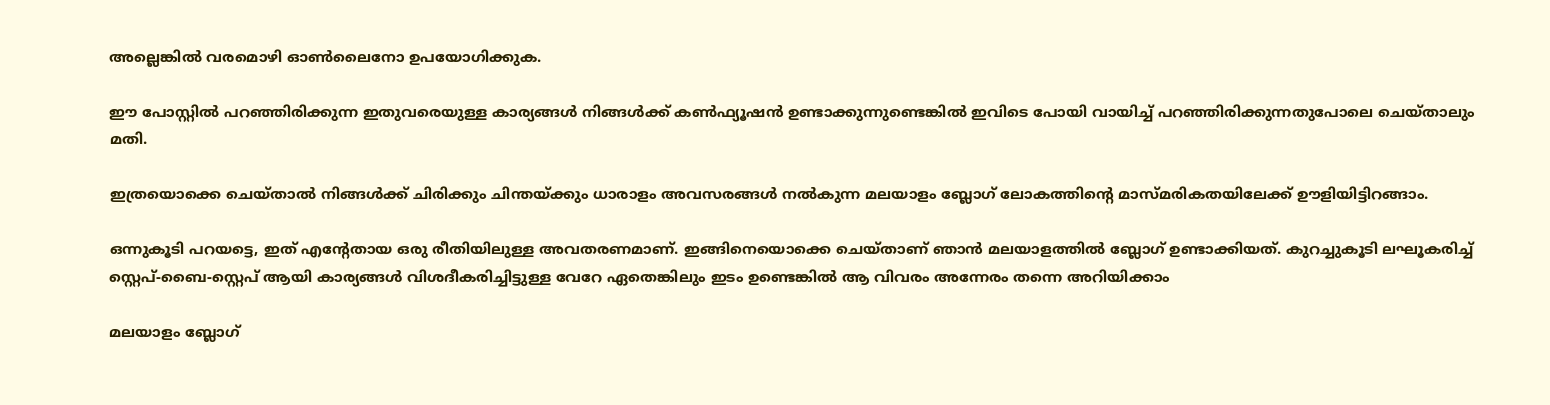അല്ലെങ്കില്‍ വരമൊഴി ഓണ്‍ലൈനോ ഉപയോഗിക്കുക.

ഈ പോസ്റ്റില്‍ പറഞ്ഞിരിക്കുന്ന ഇതുവരെയുള്ള കാര്യങ്ങള്‍ നിങ്ങള്‍ക്ക് കണ്‍ഫ്യൂഷന്‍ ഉണ്ടാക്കുന്നുണ്ടെങ്കില്‍ ഇവിടെ പോയി വായിച്ച് പറഞ്ഞിരിക്കുന്നതുപോലെ ചെയ്താലും മതി.

ഇത്രയൊക്കെ ചെയ്താല്‍ നിങ്ങള്‍ക്ക് ചിരിക്കും ചിന്തയ്ക്കും ധാരാളം അവസരങ്ങള്‍ നല്‍‌കുന്ന മലയാളം ബ്ലോഗ് ലോകത്തിന്റെ മാസ്‌മരികതയിലേക്ക് ഊളിയിട്ടിറങ്ങാം.

ഒന്നുകൂടി പറയട്ടെ, ഇത് എന്റേതായ ഒരു രീതിയിലുള്ള അവതരണമാണ്. ഇങ്ങിനെയൊക്കെ ചെയ്താണ് ഞാന്‍ മലയാളത്തില്‍ ബ്ലോഗ് ഉണ്ടാക്കിയത്. കുറച്ചുകൂടി ലഘൂകരിച്ച് സ്റ്റെപ്-ബൈ‌-സ്റ്റെപ് ആയി കാര്യങ്ങള്‍ വിശദീകരിച്ചിട്ടുള്ള വേറേ ഏതെങ്കിലും ഇടം ഉണ്ടെങ്കില്‍ ആ വിവരം അന്നേരം തന്നെ അറിയിക്കാം

മലയാളം ബ്ലോഗ്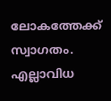ലോകത്തേക്ക് സ്വാഗതം. എല്ലാവിധ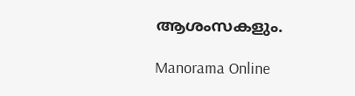ആശംസകളും.

Manorama Online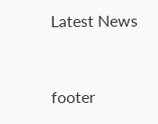Latest News


footer